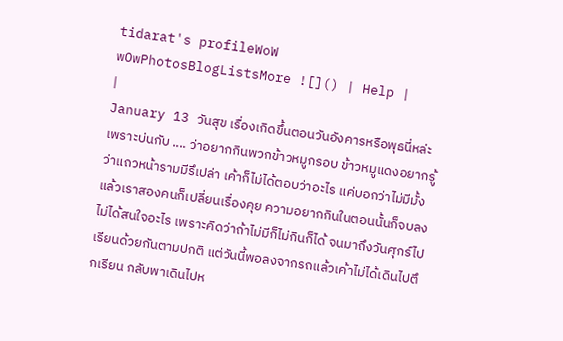tidarat's profileWoW wOwPhotosBlogListsMore ![]() | Help |
|
January 13 วันสุข เรื่องเกิดขึ้นตอนวันอังคารหรือพุธนี่หล่ะ เพราะบ่นกับ .... ว่าอยากกินพวกข้าวหมูกรอบ ข้าวหมูแดงอยากรู้ว่าแถวหน้ารามมีรึเปล่า เค้าก็ไม่ได้ตอบว่าอะไร แค่บอกว่าไม่มีมั้งแล้วเราสองคนก็เปลี่ยนเรื่องคุย ความอยากกินในตอนนั้นก็จบลง ไม่ได้สนใจอะไร เพราะคิดว่าถ้าไม่มีก็ไม่กินก็ได้ จนมาถึงวันศุกร์ไปเรียนด้วยกันตามปกติ แต่วันนี้พอลงจากรถแล้วเค้าไม่ได้เดินไปตึกเรียน กลับพาเดินไปห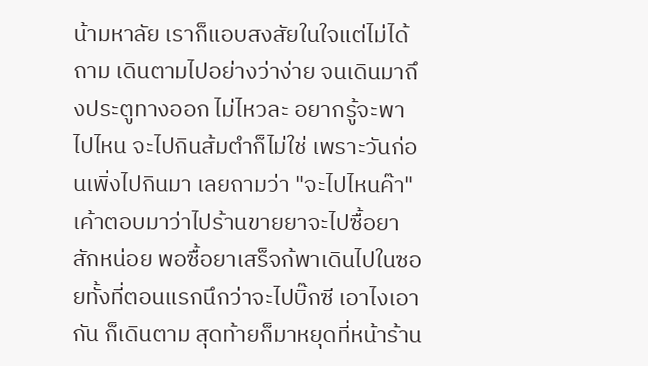น้ามหาลัย เราก็แอบสงสัยในใจแต่ไม่ได้ถาม เดินตามไปอย่างว่าง่าย จนเดินมาถึงประตูทางออก ไม่ไหวละ อยากรู้จะพาไปไหน จะไปกินส้มตำก็ไม่ใช่ เพราะวันก่อนเพิ่งไปกินมา เลยถามว่า "จะไปไหนค๊า" เค้าตอบมาว่าไปร้านขายยาจะไปซื้อยาสักหน่อย พอซื้อยาเสร็จก้พาเดินไปในซอยทั้งที่ตอนแรกนึกว่าจะไปบิ๊กซี เอาไงเอากัน ก็เดินตาม สุดท้ายก็มาหยุดที่หน้าร้าน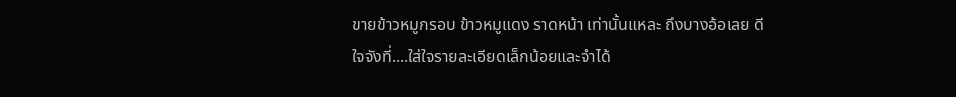ขายข้าวหมูกรอบ ข้าวหมูแดง ราดหน้า เท่านั้นแหละ ถึงบางอ้อเลย ดีใจจังที่....ใส่ใจรายละเอียดเล็กน้อยและจำได้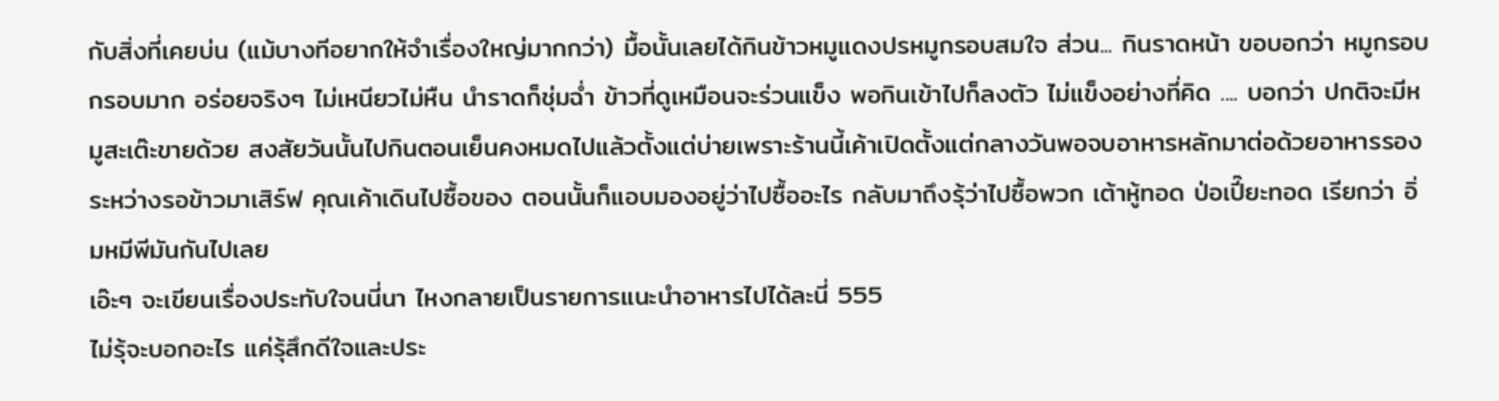กับสิ่งที่เคยบ่น (แม้บางทีอยากให้จำเรื่องใหญ่มากกว่า) มื้อนั้นเลยได้กินข้าวหมูแดงปรหมูกรอบสมใจ ส่วน... กินราดหน้า ขอบอกว่า หมูกรอบ กรอบมาก อร่อยจริงๆ ไม่เหนียวไม่หืน นำราดก็ชุ่มฉ่ำ ข้าวที่ดูเหมือนจะร่วนแข็ง พอกินเข้าไปก็ลงตัว ไม่แข็งอย่างที่คิด .... บอกว่า ปกติจะมีหมูสะเต๊ะขายด้วย สงสัยวันนั้นไปกินตอนเย็นคงหมดไปแล้วตั้งแต่บ่ายเพราะร้านนี้เค้าเปิดตั้งแต่กลางวันพอจบอาหารหลักมาต่อด้วยอาหารรอง ระหว่างรอข้าวมาเสิร์ฟ คุณเค้าเดินไปซื้อของ ตอนนั้นก็แอบมองอยู่ว่าไปซื้ออะไร กลับมาถึงรุ้ว่าไปซื้อพวก เต้าหู้ทอด ป่อเปี๊ยะทอด เรียกว่า อิ่มหมีพีมันกันไปเลย
เอ๊ะๆ จะเขียนเรื่องประทับใจนนี่นา ไหงกลายเป็นรายการแนะนำอาหารไปได้ละนี่ 555
ไม่รุ้จะบอกอะไร แค่รุ้สึกดีใจและประ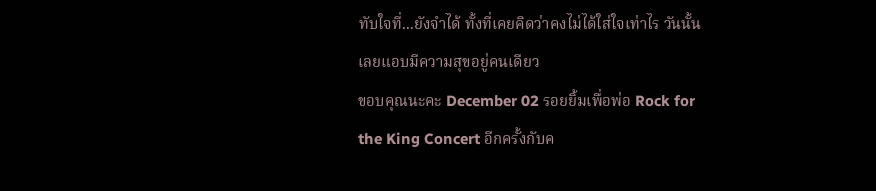ทับใจที่...ยังจำได้ ทั้งที่เคยคิดว่าคงไม่ได้ใส่ใจเท่าไร วันนั้นเลยแอบมีความสุขอยู่คนเดียว
ขอบคุณนะคะ December 02 รอยยิ้มเพื่อพ่อ Rock for the King Concert อีกครั้งกับค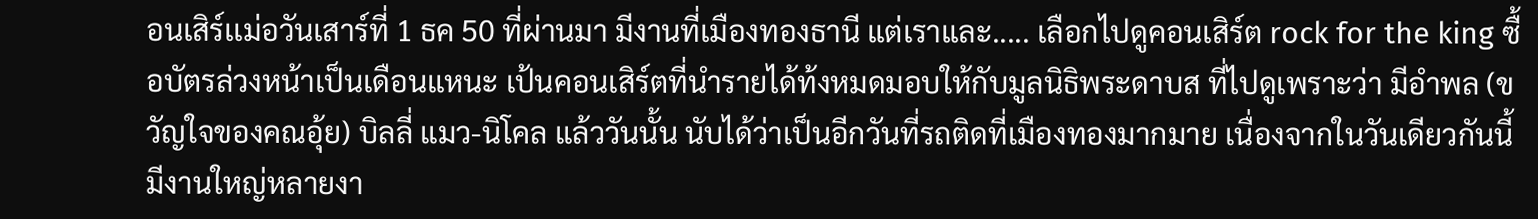อนเสิร์เเม่อวันเสาร์ที่ 1 ธค 50 ที่ผ่านมา มีงานที่เมืองทองธานี แต่เราและ..... เลือกไปดูคอนเสิร์ต rock for the king ซื้อบัตรล่วงหน้าเป็นเดือนแหนะ เป้นคอนเสิร์ตที่นำรายได้ท้งหมดมอบให้กับมูลนิธิพระดาบส ที่ไปดูเพราะว่า มีอำพล (ขวัญใจของคณอุ้ย) บิลลี่ แมว-นิโคล แล้ววันนั้น นับได้ว่าเป็นอีกวันที่รถติดที่เมืองทองมากมาย เนื่องจากในวันเดียวกันนี้ มีงานใหญ่หลายงา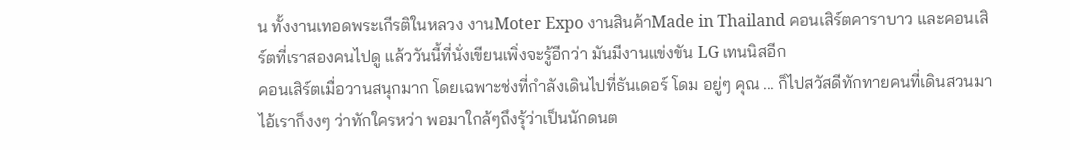น ทั้งงานเทอดพระเกีรติในหลวง งานMoter Expo งานสินค้าMade in Thailand คอนเสิร์ตคาราบาว และคอนเสิร์ตที่เราสองคนไปดู แล้ววันนี้ที่นั่งเขียนเพิ่งจะรู้อีกว่า มันมีงานแข่งขัน LG เทนนิสอีก
คอนเสิร์ตเมื่อวานสนุกมาก โดยเฉพาะช่งที่กำลังเดินไปที่ธันเดอร์ โดม อยู่ๆ คุณ ... ก็ไปสวัสดีทักทายคนที่เดินสวนมา ไอ้เราก็งงๆ ว่าทักใครหว่า พอมาใกล้ๆถึงรุ้ว่าเป็นนักดนต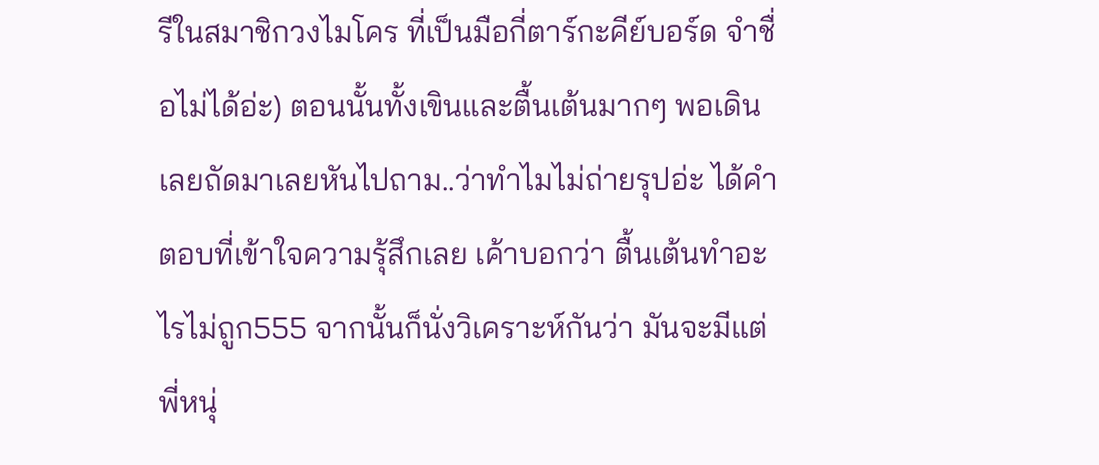รีในสมาชิกวงไมโคร ที่เป็นมือกี่ตาร์กะคีย์บอร์ด จำชื่อไม่ได้อ่ะ) ตอนนั้นทั้งเขินและตื้นเต้นมากๆ พอเดินเลยถัดมาเลยหันไปถาม..ว่าทำไมไม่ถ่ายรุปอ่ะ ได้คำตอบที่เข้าใจความรุ้สึกเลย เค้าบอกว่า ตื้นเต้นทำอะไรไม่ถูก555 จากนั้นก็นั่งวิเคราะห์กันว่า มันจะมีแต่พี่หนุ่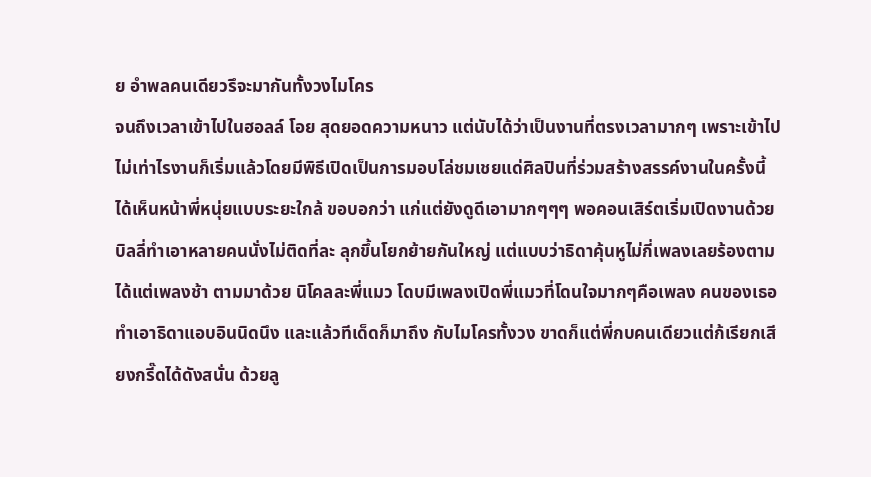ย อำพลคนเดียวรึจะมากันทั้งวงไมโคร
จนถึงเวลาเข้าไปในฮอลล์ โอย สุดยอดความหนาว แต่นับได้ว่าเป็นงานที่ตรงเวลามากๆ เพราะเข้าไปไม่เท่าไรงานก็เริ่มแล้วโดยมีพิธีเปิดเป็นการมอบโล่ชมเชยแด่ศิลปินที่ร่วมสร้างสรรค์งานในครั้งนี้ ได้เห็นหน้าพี่หนุ่ยแบบระยะใกล้ ขอบอกว่า แก่แต่ยังดูดีเอามากๆๆๆ พอคอนเสิร์ตเริ่มเปิดงานด้วย บิลลี่ทำเอาหลายคนนั่งไม่ติดที่ละ ลุกขึ้นโยกย้ายกันใหญ่ แต่แบบว่าธิดาคุ้นหูไม่กี่เพลงเลยร้องตามได้แต่เพลงช้า ตามมาด้วย นิโคลละพี่แมว โดบมีเพลงเปิดพี่แมวที่โดนใจมากๆคือเพลง คนของเธอ ทำเอาธิดาแอบอินนิดนึง และแล้วทีเด็ดก็มาถึง กับไมโครทั้งวง ขาดก็แต่พี่กบคนเดียวแต่ก้เรียกเสียงกรี๊ดได้ดังสนั่น ด้วยลู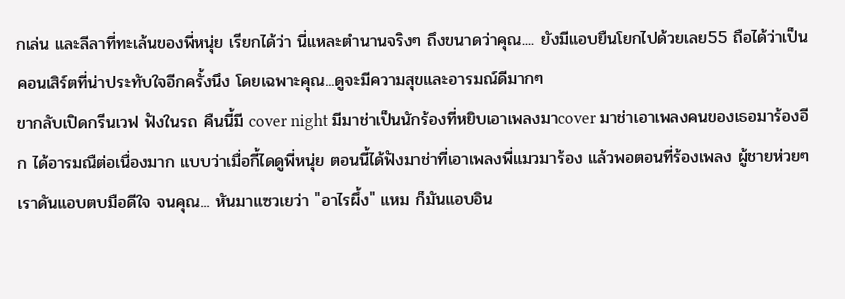กเล่น และลีลาที่ทะเล้นของพี่หนุ่ย เรียกได้ว่า นี่แหละตำนานจริงๆ ถึงขนาดว่าคุณ.... ยังมีแอบยืนโยกไปด้วยเลย55 ถือได้ว่าเป็นคอนเสิร์ตที่น่าประทับใจอีกครั้งนึง โดยเฉพาะคุณ...ดูจะมีความสุขและอารมณ์ดีมากๆ
ขากลับเปิดกรีนเวฟ ฟังในรถ คืนนี้มี cover night มีมาช่าเป็นนักร้องที่หยิบเอาเพลงมาcover มาช่าเอาเพลงคนของเธอมาร้องอีก ได้อารมณืต่อเนื่องมาก แบบว่าเมื่อกี้ไดดูพี่หนุ่ย ตอนนี้ได้ฟังมาช่าที่เอาเพลงพี่แมวมาร้อง แล้วพอตอนที่ร้องเพลง ผู้ชายห่วยๆ เราดันแอบตบมือดีใจ จนคุณ... หันมาแซวเยว่า "อาไรผึ้ง" แหม ก็มันแอบอิน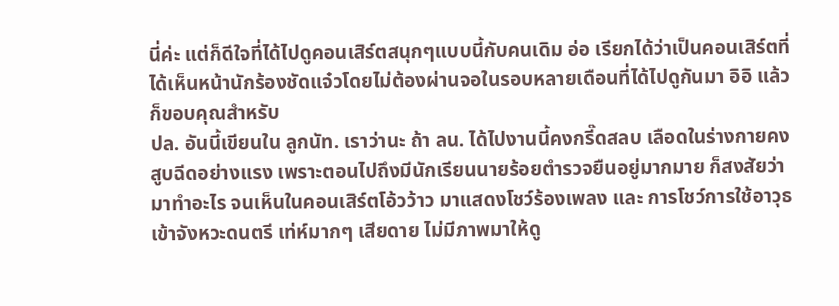นี่ค่ะ แต่ก็ดีใจที่ได้ไปดูคอนเสิร์ตสนุกๆแบบนี้กับคนเดิม อ่อ เรียกได้ว่าเป็นคอนเสิร์ตที่ได้เห็นหน้านักร้องชัดแจ๋วโดยไม่ต้องผ่านจอในรอบหลายเดือนที่ได้ไปดูกันมา อิอิ แล้วก็ขอบคุณสำหรับ
ปล. อันนี้เขียนใน ลูกนัท. เราว่านะ ถ้า ลน. ได้ไปงานนี้คงกรี๊ดสลบ เลือดในร่างกายคงสูบฉีดอย่างแรง เพราะตอนไปถึงมีนักเรียนนายร้อยตำรวจยืนอยู่มากมาย ก็สงสัยว่ามาทำอะไร จนเห็นในคอนเสิร์ตโอ้วว้าว มาแสดงโชว์ร้องเพลง และ การโชว์การใช้อาวุธเข้าจังหวะดนตรี เท่ห์มากๆ เสียดาย ไม่มีภาพมาให้ดู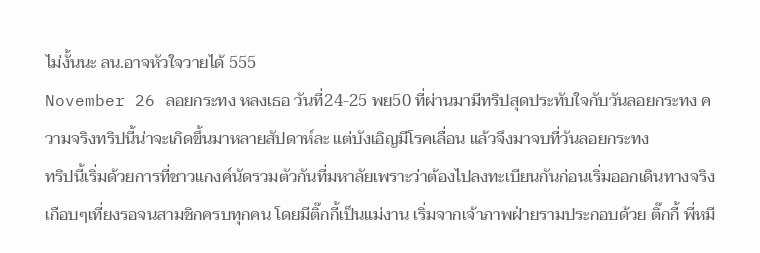ไม่งั้นนะ ลน.อาจหัวใจวายได้ 555
November 26 ลอยกระทง หลงเธอ วันที่24-25 พย50 ที่ผ่านมามีทริปสุดประทับใจกับวันลอยกระทง ความจริงทริปนี้น่าจะเกิดขึ้นมาหลายสัปดาห์ละ แต่บังเอิญมีโรคเลื่อน แล้วจึงมาจบที่วันลอยกระทง
ทริปนี้เริ่มด้วยการที่ชาวแกงค์นัดรวมตัวกันที่มหาลัยเพราะว่าต้องไปลงทะเบียนกันก่อนเริ่มออกเดินทางจริงเกือบๆเที่ยงรอจนสามชิกครบทุกคน โดยมีติ๊กกี้เป็นแม่งาน เริ่มจากเจ้าภาพฝ่ายรามประกอบด้วย ติ๊กกี้ พี่หมี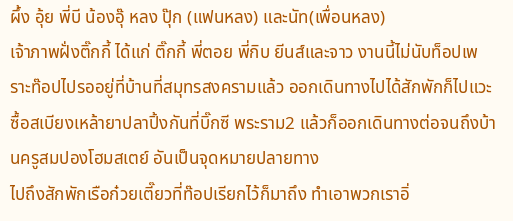ผึ้ง อุ้ย พี่บี น้องอุ๊ หลง ปุ๊ก (แฟนหลง) และนัท(เพื่อนหลง)
เจ้าภาพฝั่งติ๊กกี้ ได้แก่ ติ๊กกี้ พี่ตอย พี่กิบ ยีนส์และจาว งานนี้ไม่นับท็อปเพราะท๊อปไปรออยู่ที่บ้านที่สมุทรสงครามแล้ว ออกเดินทางไปได้สักพักก็ไปแวะซื้อสเบียงเหล้ายาปลาปิ้งกันที่บิ๊กซี พระราม2 แล้วก็ออกเดินทางต่อจนถึงบ้านครูสมปองโฮมสเตย์ อันเป็นจุดหมายปลายทาง
ไปถึงสักพักเรือก๋วยเตี๊ยวที่ท๊อปเรียกไว้ก็มาถึง ทำเอาพวกเราอิ่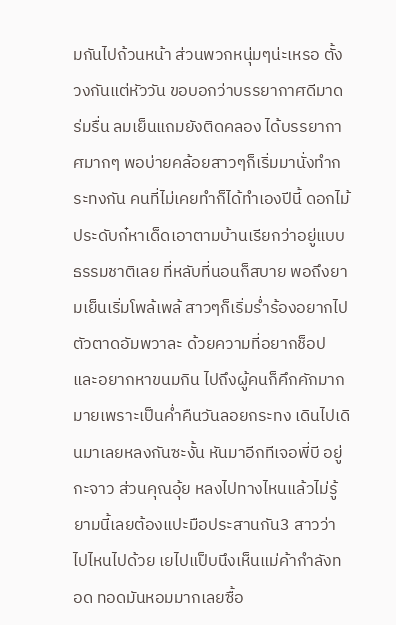มกันไปถ้วนหน้า ส่วนพวกหนุ่มๆน่ะเหรอ ตั้งวงกันแต่หัววัน ขอบอกว่าบรรยากาศดีมาด ร่มรื่น ลมเย็นแถมยังติดคลอง ได้บรรยากาศมากๆ พอบ่ายคล้อยสาวๆก็เริ่มมานั่งทำกระทงกัน คนที่ไม่เคยทำก็ได้ทำเองปีนี้ ดอกไม้ประดับก๋หาเด็ดเอาตามบ้านเรียกว่าอยู่แบบธรรมชาติเลย ที่หลับที่นอนก็สบาย พอถึงยามเย็นเริ่มโพล้เพล้ สาวๆก็เริ่มร่ำร้องอยากไปตัวตาดอัมพวาละ ด้วยความที่อยากช็อปและอยากหาขนมกิน ไปถึงผู้คนก็คึกคักมากมายเพราะเป็นค่ำคืนวันลอยกระทง เดินไปเดินมาเลยหลงกันซะงั้น หันมาอีกทีเจอพี่บี อยู่กะจาว ส่วนคุณอุ้ย หลงไปทางไหนแล้วไม่รู้ ยามนี้เลยต้องแปะมือประสานกัน3 สาวว่าไปไหนไปด้วย เยไปแป็บนึงเห็นแม่ค้ากำลังทอด ทอดมันหอมมากเลยซื้อ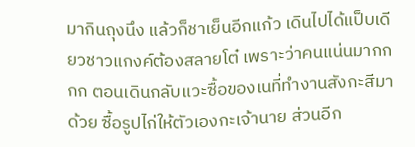มากินถุงนึง แล้วก็ชาเย็นอีกแก้ว เดินไปได้แป็บเดียวชาวแกงค์ต้องสลายโต๋ เพราะว่าคนแน่นมากกกก ตอนเดินกลับแวะซื้อของเนที่ทำงานสังกะสีมาด้วย ซื้อรูปไก่ให้ตัวเองกะเจ้านาย ส่วนอีก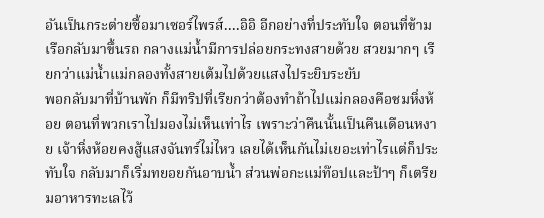อันเป็นกระต่ายซื้อมาเซอร์ไพรส์....อิอิ อีกอย่างที่ประทับใจ ตอนที่ข้ามเรือกลับมาขึ้นรถ กลางแม่น้ำมีการปล่อยกระทงสายด้วย สวยมากๆ เรียกว่าแม่น้ำแม่กลองทั้งสายเต้มไปด้วยแสงไประยิบระยับ
พอกลับมาที่บ้านพัก ก็มีทริปที่เรียกว่าต้องทำถ้าไปแม่กลองคือชมหิ่งห้อย ตอนที่พวกเราไปมองไม่เห็นเท่าไร เพราะว่าคืนนั้นเป็นคืนเดือนหงาย เจ้าหิ่งห้อยคงสู้แสงจันทร์ไม่ไหว เลยได้เห็นกันไม่เยอะเท่าไรแต่ก็ประทับใจ กลับมาก็เริ่มทยอยกันอาบน้ำ ส่วนพ่อกะแม่ท๊อปและป้าๆ ก็เตรียมอาหารทะเลไว้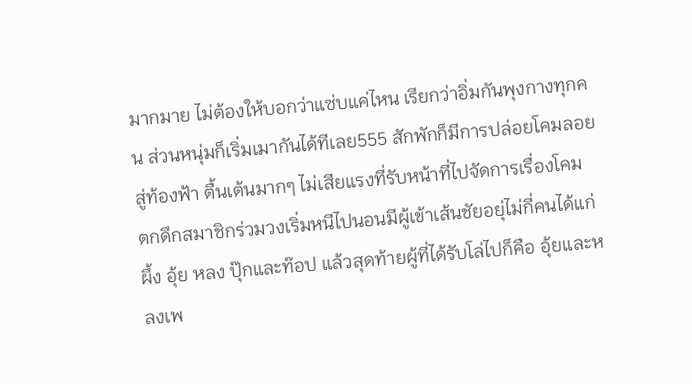มากมาย ไม่ต้องให้บอกว่าแซ่บแค่ไหน เรียกว่าอิ่มกันพุงกางทุกคน ส่วนหนุ่มก็เริ่มเมากันได้ทีเลย555 สักพักก็มีการปล่อยโคมลอยสู่ท้องฟ้า ตื้นเต้นมากๆ ไม่เสียแรงที่รับหน้าที่ไปจัดการเรื่องโคม
ตกดึกสมาชิกร่วมวงเริ่มหนีไปนอนมีผู้เข้าเส้นชัยอยุ่ไม่กี่คนได้แก่ ผึ้ง อุ้ย หลง ปุ๊กและท๊อป แล้วสุดท้ายผู้ที่ได้รับโล่ไปก็คือ อุ้ยและหลงเพ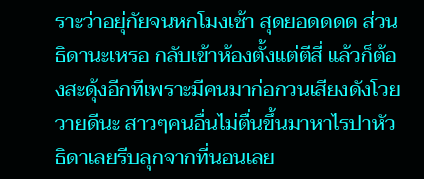ราะว่าอยุ่กัยจนหกโมงเช้า สุดยอดดดด ส่วนธิดานะเหรอ กลับเข้าห้องตั้งแต่ตีสี่ แล้วก็ต้องสะดุ้งอีกทีเพราะมีคนมาก่อกวนเสียงดังโวยวายดีนะ สาวๆคนอื่นไม่ตื่นขึ้นมาหาไรปาหัว ธิดาเลยรีบลุกจากที่นอนเลย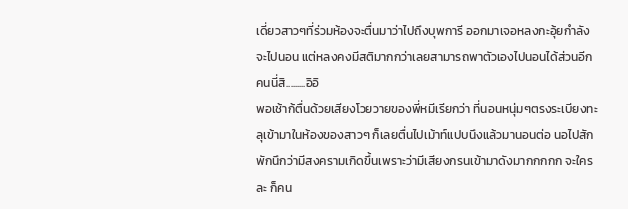เดี่ยวสาวๆที่ร่วมห้องจะตื่นมาว่าไปถึงบุพการี ออกมาเจอหลงกะอุ้ยกำลังจะไปนอน แต่หลงคงมีสติมากกว่าเลยสามารถพาตัวเองไปนอนได้ส่วนอีกคนนี่สิ.........อิอิ
พอเช้าก้ตื่นด้วยเสียงโวยวายของพี่หมีเรียกว่า ที่นอนหนุ่มๆตรงระเบียงทะลุเข้ามาในห้องของสาวๆ ก็เลยตื่นไปเม้าท์แปบนึงแล้วมานอนต่อ นอไปสักพักนึกว่ามีสงครามเกิดขึ้นเพราะว่ามีเสียงกรนเข้ามาดังมากกกกก จะใครละ ก็คน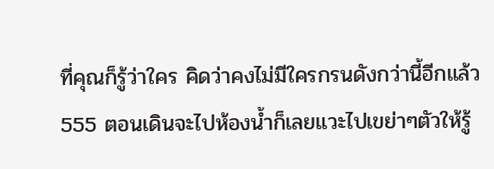ที่คุณก็รู้ว่าใคร คิดว่าคงไม่มีใครกรนดังกว่านี้อีกแล้ว555 ตอนเดินจะไปห้องน้ำก็เลยแวะไปเขย่าๆตัวให้รู้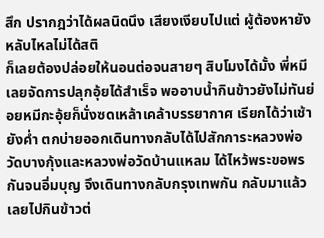สึก ปรากฎว่าได้ผลนิดนึง เสียงเงียบไปแต่ ผู้ต้องหายังหลับไหลไม่ได้สติ
ก็เลยต้องปล่อยให้นอนต่อจนสายๆ สิบโมงได้มั้ง พี่หมีเลยจัดการปลุกอุ้ยได้สำเร็จ พออาบน้ำกินข้าวยังไม่ทันย่อยหมีกะอุ้ยก็นั่งซดเหล้าเคล้าบรรยากาศ เรียกได้ว่าเช้ายังค่ำ ตกบ่ายออกเดินทางกลับได้ไปสักการะหลวงพ่อวัดบางกุ้งและหลวงพ่อวัดบ้านแหลม ได้ไหว้พระขอพรกันจนอิ่มบุญ จึงเดินทางกลับกรุงเทพกัน กลับมาแล้วเลยไปกินข้าวต่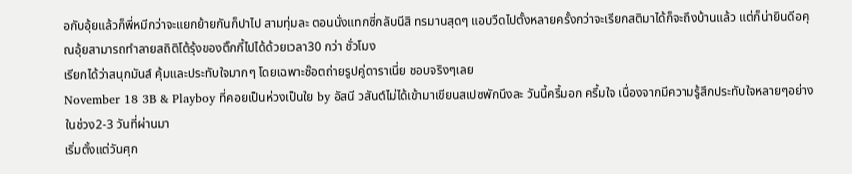อกับอุ้ยแล้วก็พี่หมีกว่าจะแยกย้ายกันก็ปาไป สามทุ่มละ ตอนนั่งแทกซี่กลับนีสิ ทรมานสุดๆ แอบวืดไปตั้งหลายครั้งกว่าจะเรียกสติมาได้ก็จะถึงบ้านแล้ว แต่ก็น่ายินดีอคุณอุ้ยสามารถทำลายสถิติโต้รุ้งของติ๊กกี้ไปได้ด้วยเวลา30 กว่า ชั่วโมง
เรียกได้ว่าสนุกมันส์ คุ้มและประทับใจมากๆ โดยเฉพาะช๊อตถ่ายรูปคู่ดาราเนี่ย ชอบจริงๆเลย
November 18 3B & Playboy ที่คอยเป็นห่วงเป็นใย by อัสนี วสันต์ไม่ได้เข้ามาเขียนสเปซพักนึงละ วันนี้ครึ้มอก ครึ้มใจ เนื่องจากมีความรู้สึกประทับใจหลายๆอย่างในช่วง2-3 วันที่ผ่านมา
เริ่มตั้งแต่วันศุก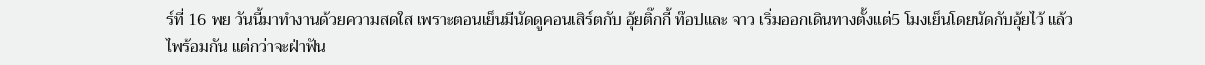ร์ที่ 16 พย วันนี้มาทำงานด้วยความสดใส เพราะตอนเย็นมีนัดดูคอนเสิร์ตกับ อุ้ยติ๊กกี้ ท๊อปและ จาว เริ่มออกเดินทางตั้งแต่5 โมงเย็นโดยนัดกับอุ้ยไว้ แล้วไพร้อมกัน แต่กว่าจะฝ่าฟัน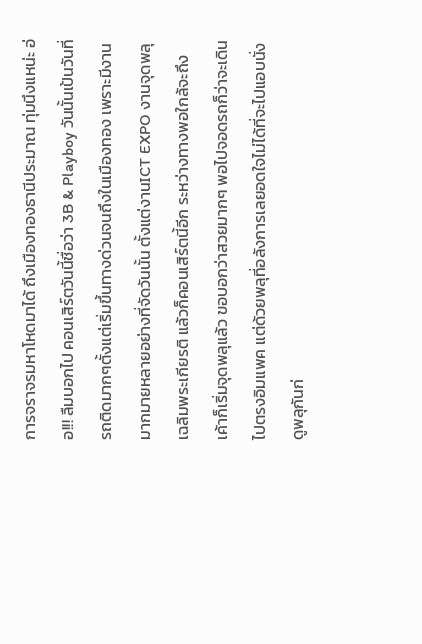การจราจรมหาโหดมาได้ ถึงเมืองทองธานีประมาณ ทุ่มนึงแหน่ะ อ่อ!!! ลืมบอกไป คอนเสิร์ตวันนี้ชื่อว่า 3B & Playboy วันนั้นเป้นวันที่รถติดมากๆตั้งแต่เริ่มขึ้นทางด่วนจนถึงในเมืองทอง เพราะมีงานมากมายหลายอย่างที่จัดวันนั้น ตั้งแต่งานICT EXPO งานจุดพลุเฉลิมพระเกียรติ แล้วก็คอนเสิร์ตนี้อีก ระหว่างทางพอใกล้จะถึง เค้าก็เริ่มจุดพลุแล้ว ขอบอกว่าสวยมากๆ พอไปจอดรถก็ว่าจะเดินไปตรงอิมแพค แต่ด้วยพลุที่อลังการเลยอดใจไม่ได้ที่จะไปแอบนั่งดูพลุกันก่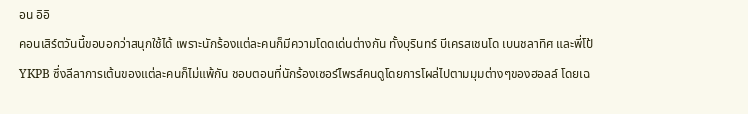อน อิอิ
คอนเสิร์ตวันนี้ขอบอกว่าสนุกใช้ได้ เพราะนักร้องแต่ละคนก็มีความโดดเด่นต่างกัน ทั้งบุรินทร์ บีเครสเชนโด เบนชลาทิศ และพี่โป้ YKPB ซึ่งลีลาการเต้นของแต่ละคนก็ไม่แพ้กัน ชอบตอนที่นักร้องเซอร์ไพรส์คนดูโดยการโผล่ไปตามมุมต่างๆของฮอลล์ โดยเฉ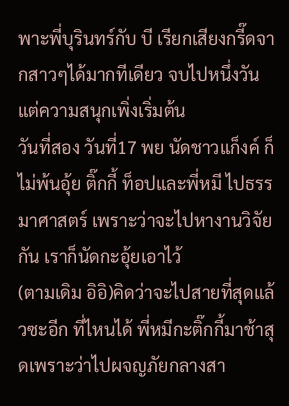พาะพี่บุรินทร์กับ บี เรียกเสียงกรี๊ดจากสาวๆได้มากทีเดียว จบไปหนึ่งวันแต่ความสนุกเพิ่งเริ่มต้น
วันที่สอง วันที่17 พย นัดชาวแก็งค์ ก็ไม่พ้นอุ้ย ติ๊กกี้ ท็อปและพี่หมี ไปธรรมาศาสตร์ เพราะว่าจะไปหางานวิจัยกัน เราก็นัดกะอุ้ยเอาไว้
(ตามเดิม อิอิ)คิดว่าจะไปสายที่สุดแล้วซะอีก ที่ไหนได้ พี่หมีกะติ๊กกี้มาช้าสุดเพราะว่าไปผจญภัยกลางสา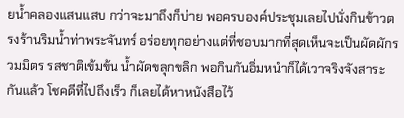ยน้ำคลองแสนแสบ กว่าจะมาถึงก็บ่าย พอครบองค์ประชุมเลยไปนั่งกินข้าวตรงร้านริมน้ำท่าพระจันทร์ อร่อยทุกอย่างแต่ที่ชอบมากที่สุดเห็นจะเป็นผัดผักรวมมิตร รสชาติเข้มข้น น้ำผัดขลุกขลิก พอกินกันอิ่มหนำก็ได้เวาจริงจังสาระกันแล้ว โชคดีที่ไปถึงเร็ว ก็เลยได้หาหนังสือไว้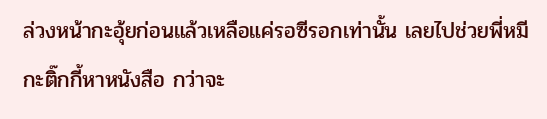ล่วงหน้ากะอุ้ยก่อนแล้วเหลือแค่รอซีรอกเท่านั้น เลยไปช่วยพี่หมีกะติ๊กกี้หาหนังสือ กว่าจะ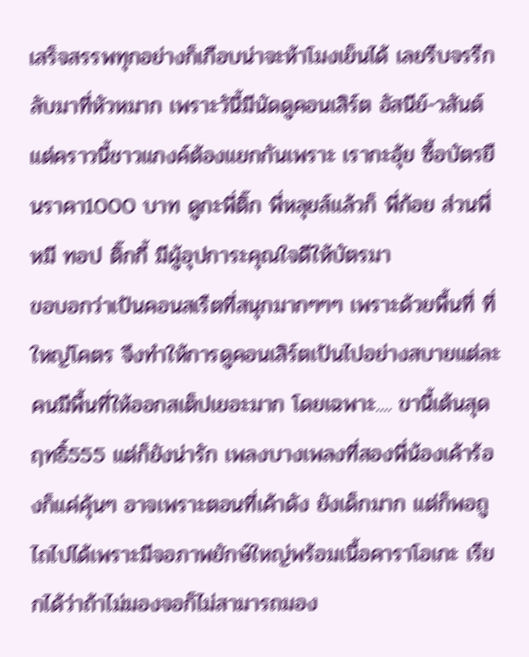เสร็จสรรพทุกอย่างก็เกือบน่าจะห้าโมงเย็นได้ เลยรีบจรรีกลับมาที่หัวหมาก เพราะวันี้มีนัดดูคอนเสิร์ต อัสนีย์-วสันต์ แต่คราวนี้ชาวแกงค์ต้องแยกกันเพราะ เรากะอุ้ย ซื้อบัตรยืนราคา1000 บาท ดูกะพี่ติ๊ก พี่หลุยส์แล้วก็ พี่ก้อย ส่วนพี่หมี ทอป ติ๊กกี้ มีผู้อุปการะคุณใจดีให้บัตรมา
ขอบอกว่าเป้นคอนสเรืตที่สนุกมากๆๆๆ เพราะด้วยพื้นที่ ที่ใหญ่โคตร จึงทำให้การดูคอนเสิร์ตเป้นไปอย่างสบายแต่ละคนมีพื้นที่ให้ออกสเต็ปเยอะมาก โดยเฉพาะ.... ขานี้เต้นสุดฤทธิ์555 แต่ก็ยังน่ารัก เพลงบางเพลงที่สองพี่น้องเค้าร้องก็แค่คุ้นๆ อาจเพราะตอนที่เค้าดัง ยังเด็กมาก แต่ก็พอถูไถไปได้เพราะมีจอภาพยักษ์ใหญ่พร้อมเนื้อคาราโอเกะ เรียกได้ว่าถ้าไม่มองจอก็ไม่สามารถมอง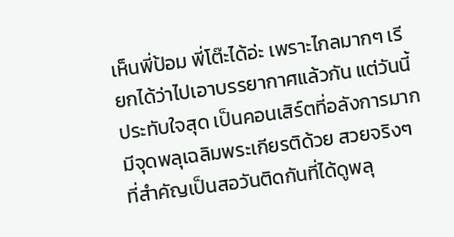เห็นพี่ป้อม พี่โต๊ะได้อ่ะ เพราะไกลมากๆ เรียกได้ว่าไปเอาบรรยากาศแล้วกัน แต่วันนี้ประทับใจสุด เป็นคอนเสิร์ตที่อลังการมาก มีจุดพลุเฉลิมพระเกียรติด้วย สวยจริงๆ ที่สำคัญเป็นสอวันติดกันที่ได้ดูพลุ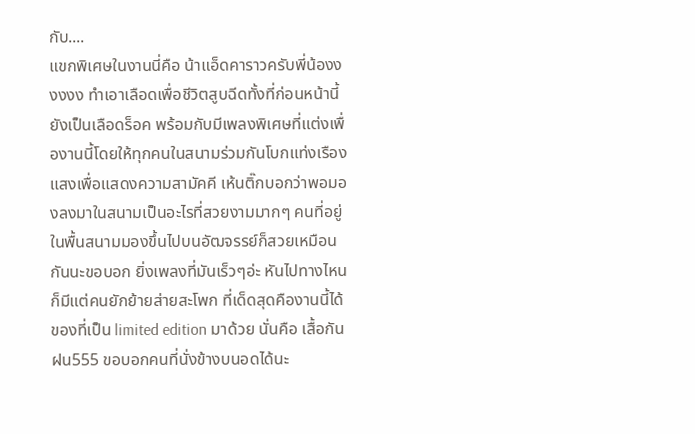กับ....
แขกพิเศษในงานนี่คือ น้าแอ็ดคาราวครับพี่น้องงงงงง ทำเอาเลือดเพื่อชีวิตสูบฉีดทั้งที่ก่อนหน้านี้ยังเป็นเลือดร็อค พร้อมกับมีเพลงพิเศษที่แต่งเพื่องานนี้โดยให้ทุกคนในสนามร่วมกันโบกแท่งเรืองแสงเพื่อแสดงความสามัคคี เห้นติ๊กบอกว่าพอมองลงมาในสนามเป็นอะไรที่สวยงามมากๆ คนที่อยู่ในพื้นสนามมองขึ้นไปบนอัฒจรรย์ก็สวยเหมือนกันนะขอบอก ยิ่งเพลงที่มันเร็วๆอ่ะ หันไปทางไหนก็มีแต่คนยักย้ายส่ายสะโพก ที่เด็ดสุดคืองานนี้ได้ของที่เป็น limited edition มาด้วย นั่นคือ เสื้อกันฝน555 ขอบอกคนที่นั่งข้างบนอดได้นะ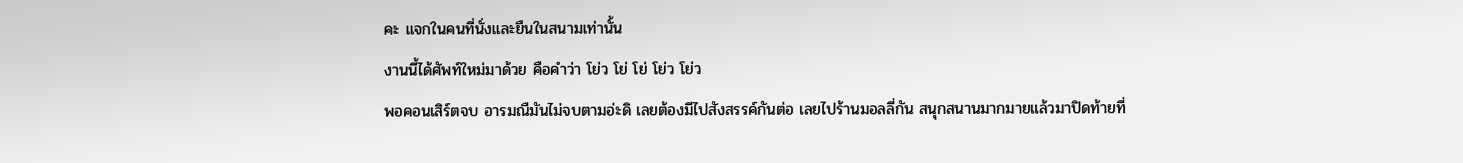คะ แจกในคนที่นั่งและยืนในสนามเท่านั้น
งานนี้ได้ศัพท์ใหม่มาด้วย คือคำว่า โย่ว โย่ โย่ โย่ว โย่ว
พอคอนเสิร์ตจบ อารมณืมันไม่จบตามอ่ะดิ เลยต้องมีไปสังสรรค์กันต่อ เลยไปร้านมอลลี่กัน สนุกสนานมากมายแล้วมาปิดท้ายที่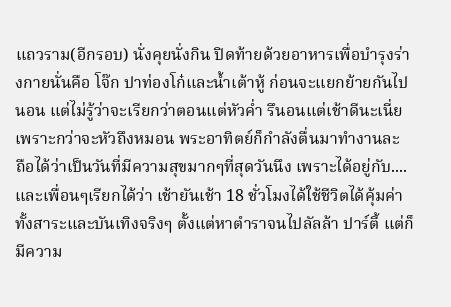แถวราม(อีกรอบ) นั่งคุยนั่งกิน ปิดท้ายด้วยอาหารเพื่อบำรุงร่างกายนั่นคือ โจ๊ก ปาท่องโก๋และน้ำเต้าหู้ ก่อนจะแยกย้ายกันไปนอน แต่ไม่รู้ว่าจะเรียกว่าตอนแต่หัวค่ำ รึนอนแต่เช้าดีนะเนี่ย เพราะกว่าจะหัวถึงหมอน พระอาทิตย์ก็กำลังตื่นมาทำงานละ
ถือได้ว่าเป็นวันที่มีความสุขมากๆที่สุดวันนึง เพราะได้อยู่กับ.... และเพื่อนๆเรียกได้ว่า เช้ายันเช้า 18 ชั่วโมงได้ใช้ชีวิตได้คุ้มค่าทั้งสาระและบันเทิงจริงๆ ตั้งแต่หาตำราจนไปลัลล้า ปาร์ตี้ แต่ก็มีความ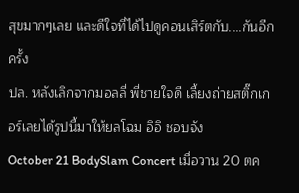สุขมากๆเลย และดีใจที่ได้ไปดูคอนเสิร์ตกับ....กันอีกครั้ง
ปล. หลังเลิกจากมอลลี่ พี่ชายใจดี เลี้ยงถ่ายสติ๊กเกอร์เลยได้รูปนี้มาให้ยลโฉม อิอิ ชอบจัง
October 21 BodySlam Concert เมื่อวาน 20 ตค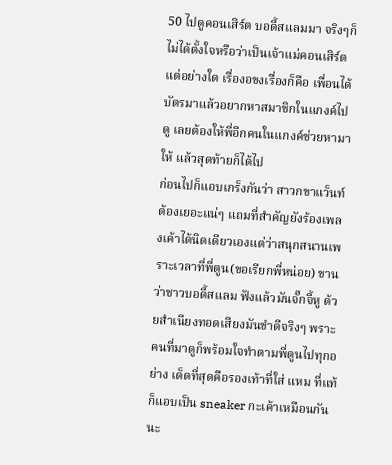50 ไปดูคอนเสิร์ต บอดี้สแลมมา จริงๆก็ไม่ได้ตั้งใจหรือว่าเป็นเจ้าแม่คอนเสิร์ตแต่อย่างใด เรื่องอขงเรื่องก็คือ เพื่อนได้บัตรมาแล้วอยากหาสมาชิกในแกงค์ไปดู เลยต้องให้พี่อีกคนในแกงค์ช่วยหามาให้ แล้วสุดท้ายก็ได้ไป
ก่อนไปก็แอบเกร็งกันว่า สาวกขาแว็นท์ต้องเยอะแน่ๆ แถมที่สำคัญยังร้องเพลงเค้าได้นิดเดียวเองแต่ว่าสนุกสนานเพราะเวลาที่พี่ตูน(ขอเรียกพี่หน่อย) ขานว่าชาวบอดี้สแลม ฟังแล้วมันจั๊กจี้หู ด้วยสำเนียงทอดเสียงมันขำดีจริงๆ พราะคนที่มาดูก็พร้อมใจทำตามพี่ตูนไปทุกอย่าง เด็ดที่สุดคือรองเท้าที่ใส่ แหม ที่แท้ก็แอบเป็น sneaker กะเค้าเหมือนกันนะ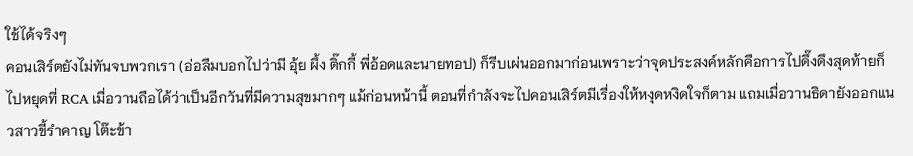ใช้ได้จริงๆ
คอนเสิร์ตยังไม่ทันจบพวกเรา (อ่อลืมบอกไปว่ามี อุ้ย ผึ้ง ติ๊กกี้ พี่อ้อดและนายทอป) ก็รีบเผ่นออกมาก่อนเพราะว่าจุดประสงค์หลักคือการไปดึ๊งดึงสุดท้ายก็ไปหยุดที่ RCA เมื่อวานถือได้ว่าเป็นอีกวันที่มีความสุขมากๆ แม้ก่อนหน้านี้ ตอนที่กำลังจะไปคอนเสิร์ตมีเรื่องให้หงุดหงิดใจก็ตาม แถมเมื่อวานธิดายังออกแนวสาวขี้รำคาญ โต๊ะข้า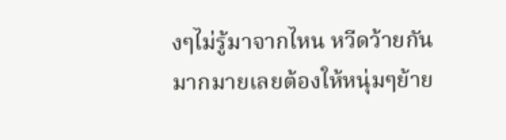งๆไม่รู้มาจากไหน หวีดว้ายกันมากมายเลยต้องให้หนุ่มๆย้าย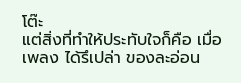โต๊ะ
แต่สิ่งที่ทำให้ประทับใจก็คือ เมื่อเพลง ได้รึเปล่า ของละอ่อน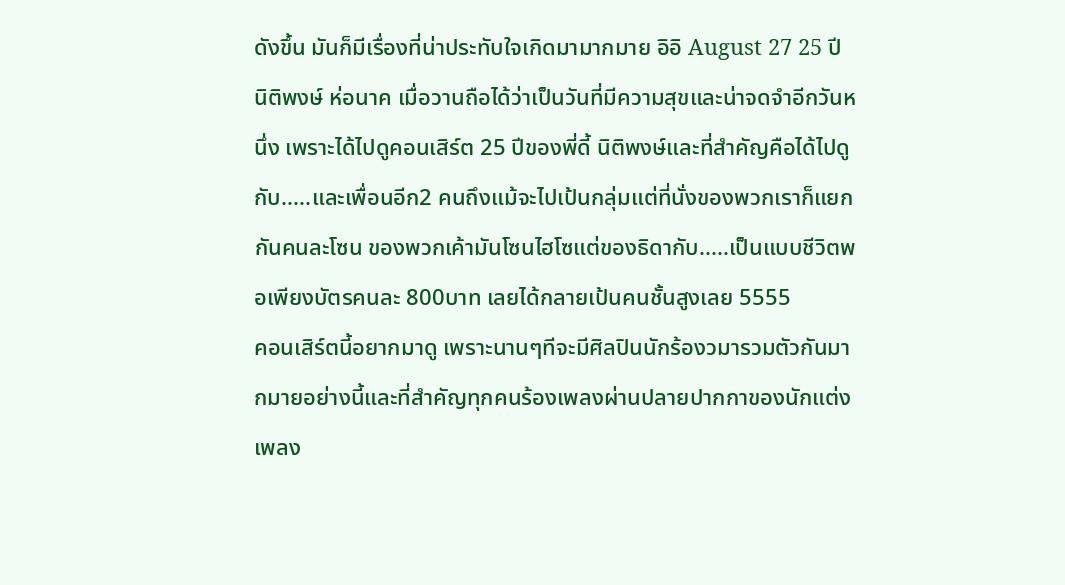ดังขึ้น มันก็มีเรื่องที่น่าประทับใจเกิดมามากมาย อิอิ August 27 25 ปี นิติพงษ์ ห่อนาค เมื่อวานถือได้ว่าเป็นวันที่มีความสุขและน่าจดจำอีกวันหนึ่ง เพราะได้ไปดูคอนเสิร์ต 25 ปีของพี่ดี้ นิติพงษ์และที่สำคัญคือได้ไปดูกับ.....และเพื่อนอีก2 คนถึงแม้จะไปเป้นกลุ่มแต่ที่นั่งของพวกเราก็แยกกันคนละโซน ของพวกเค้ามันโซนไฮโซแต่ของธิดากับ.....เป็นแบบชีวิตพอเพียงบัตรคนละ 800บาท เลยได้กลายเป้นคนชั้นสูงเลย 5555
คอนเสิร์ตนี้อยากมาดู เพราะนานๆทีจะมีศิลปินนักร้องวมารวมตัวกันมากมายอย่างนี้และที่สำคัญทุกคนร้องเพลงผ่านปลายปากกาของนักแต่งเพลง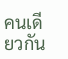คนเดียวกัน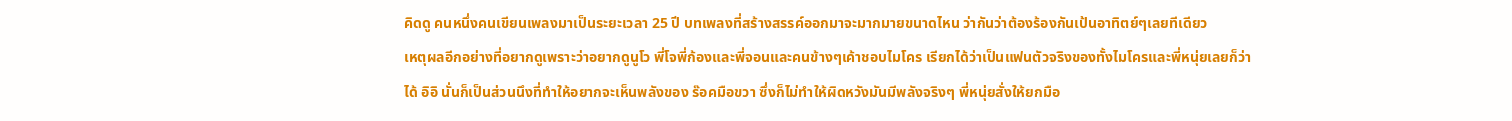คิดดู คนหนึ่งคนเขียนเพลงมาเป็นระยะเวลา 25 ปี บทเพลงที่สร้างสรรค์ออกมาจะมากมายขนาดไหน ว่ากันว่าต้องร้องกันเป้นอาทิตย์ๆเลยทีเดียว
เหตุผลอีกอย่างที่อยากดูเพราะว่าอยากดูนูโว พี่โจพี่ก้องและพี่จอนและคนข้างๆเค้าชอบไมโคร เรียกได้ว่าเป็นแฟนตัวจริงของทั้งไมโครและพี่หนุ่ยเลยก็ว่าได้ อิอิ นั่นก็เป็นส่วนนึงที่ทำให้อยากจะเห็นพลังของ ร๊อคมือขวา ซึ่งก็ไม่ทำให้ผิดหวังมันมีพลังจริงๆ พี่หนุ่ยสั่งให้ยกมือ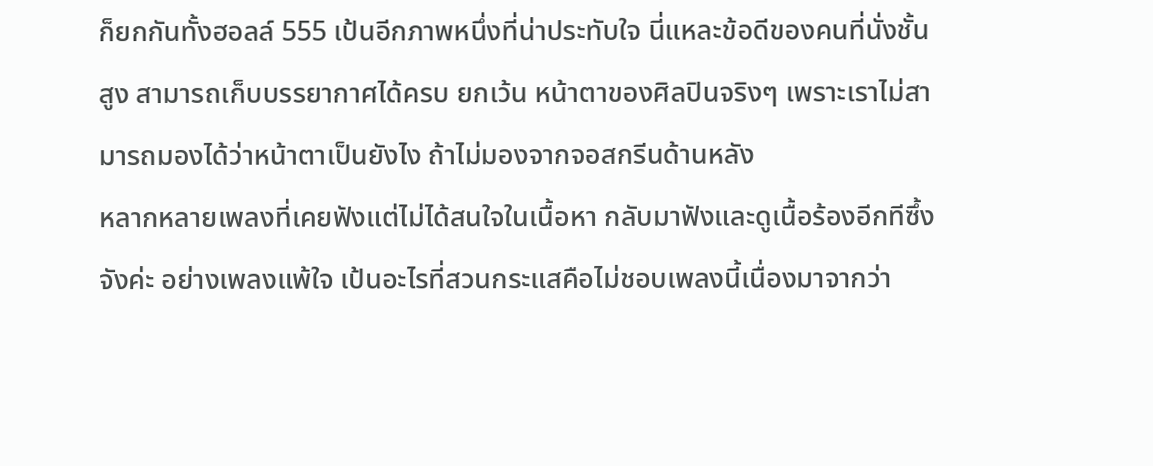ก็ยกกันทั้งฮอลล์ 555 เป้นอีกภาพหนึ่งที่น่าประทับใจ นี่แหละข้อดีของคนที่นั่งชั้นสูง สามารถเก็บบรรยากาศได้ครบ ยกเว้น หน้าตาของศิลปินจริงๆ เพราะเราไม่สามารถมองได้ว่าหน้าตาเป็นยังไง ถ้าไม่มองจากจอสกรีนด้านหลัง
หลากหลายเพลงที่เคยฟังแต่ไม่ได้สนใจในเนื้อหา กลับมาฟังและดูเนื้อร้องอีกทีซึ้งจังค่ะ อย่างเพลงแพ้ใจ เป้นอะไรที่สวนกระแสคือไม่ชอบเพลงนี้เนื่องมาจากว่า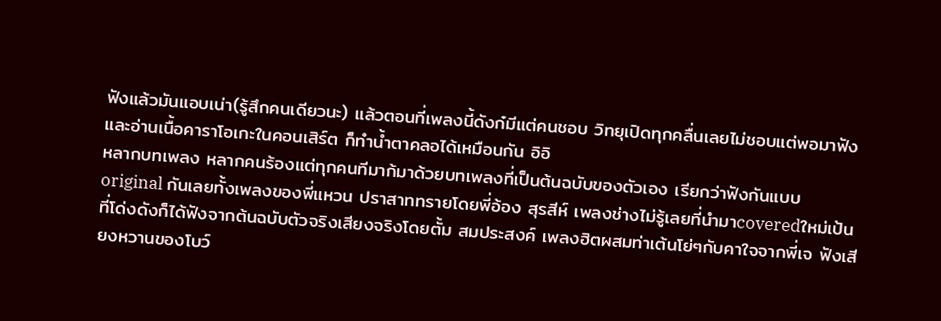ฟังแล้วมันแอบเน่า(รู้สึกคนเดียวนะ) แล้วตอนที่เพลงนี้ดังก๋มีแต่คนชอบ วิทยุเปิดทุกคลื่นเลยไม่ชอบแต่พอมาฟังและอ่านเนื้อคาราโอเกะในคอนเสิร์ต ก็ทำน้ำตาคลอได้เหมือนกัน อิอิ
หลากบทเพลง หลากคนร้องแต่ทุกคนทีมาก้มาด้วยบทเพลงที่เป็นต้นฉบับของตัวเอง เรียกว่าฟังกันแบบ original กันเลยทั้งเพลงของพี่แหวน ปราสาททรายโดยพี่อ้อง สุรสีห์ เพลงช่างไม่รู้เลยที่นำมาcoveredใหม่เป้นที่โด่งดังก็ได้ฟังจากต้นฉบับตัวจริงเสียงจริงโดยตั้ม สมประสงค์ เพลงฮิตผสมท่าเต้นโย่ๆกับคาใจจากพี่เจ ฟังเสียงหวานของโบว์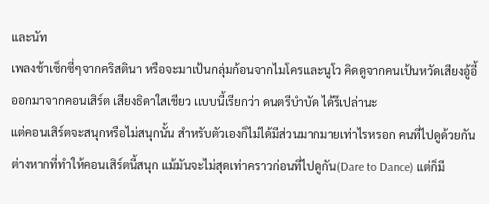และนัท
เพลงช้าเซ็กซี่ๆจากคริสตินา หรือจะมาเป้นกลุ่มก้อนจากไมโครและนูโว คิดดูจากคนเป้นหวัดเสียงอู้อี้ ออกมาจากคอนเสิร์ต เสียงธิดาใสเชียว เเบบนี้เรียกว่า ดนตรีบำบัด ได้รึเปล่านะ
แต่คอนเสิร์ตจะสนุกหรือไม่สนุกนั้น สำหรับตัวเองก็ไม่ได้มีส่วนมากมายเท่าไรหรอก คนที่ไปดูด้วยกันต่างหากที่ทำให้คอนเสิร์ตนี้สนุก แม้มันจะไม่สุดเท่าคราวก่อนที่ไปดูกัน(Dare to Dance) แต่ก็มี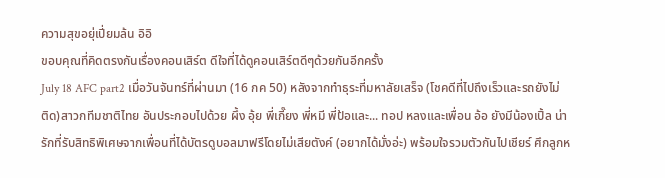ความสุขอยุ่เปี่ยมล้น อิอิ
ขอบคุณที่คิดตรงกันเรื่องคอนเสิร์ต ดีใจที่ได้ดูคอนเสิร์ตดีๆด้วยกันอีกครั้ง
July 18 AFC part2 เมื่อวันจันทร์ที่ผ่านมา (16 กค 50) หลังจากทำธุระที่มหาลัยเสร็จ (โชคดีที่ไปถึงเร็วและรถยังไม่ติด)สาวกทีมชาติไทย อันประกอบไปด้วย ผึ้ง อุ้ย พี่เกี๊ยง พี่หมี พี่ป้อและ... ทอป หลงและเพื่อน อ้อ ยังมีน้องเปิ้ล น่ารักที่รับสิทธิพิเศษจากเพื่อนที่ได้บัตรดูบอลมาฟรีโดยไม่เสียตังค์ (อยากได้มั่งอ่ะ) พร้อมใจรวมตัวกันไปเชียร์ ศึกลูกห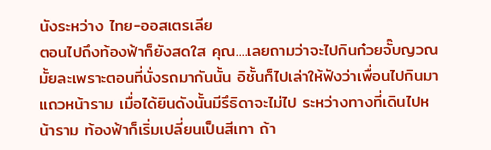นังระหว่าง ไทย-ออสเตรเลีย
ตอนไปถึงท้องฟ้าก็ยังสดใส คุณ....เลยถามว่าจะไปกินก๋วยจั๊บญวณมั้ยละเพราะตอนที่นั่งรถมากันนั้น อิชั้นก็ไปเล่าให้ฟังว่าเพื่อนไปกินมาแถวหน้าราม เมื่อได้ยินดังนั้นมีรึธิดาจะไม่ไป ระหว่างทางที่เดินไปหน้าราม ท้องฟ้าก็เริ่มเปลี่ยนเป็นสีเทา ถ้า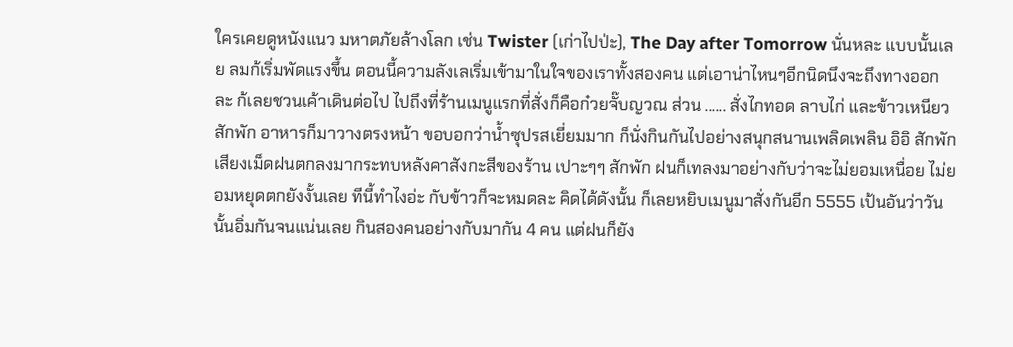ใครเคยดูหนังแนว มหาตภัยล้างโลก เช่น Twister (เก่าไปป่ะ), The Day after Tomorrow นั่นหละ แบบนั้นเลย ลมก้เริ่มพัดแรงขึ้น ตอนนี้ความลังเลเริ่มเข้ามาในใจของเราทั้งสองคน แต่เอาน่าไหนๆอีกนิดนึงจะถึงทางออกละ ก้เลยชวนเค้าเดินต่อไป ไปถึงที่ร้านเมนูแรกที่สั่งก็คือก๋วยจั๊บญวณ ส่วน ...... สั่งไกทอด ลาบไก่ และข้าวเหนียว สักพัก อาหารก็มาวางตรงหน้า ขอบอกว่าน้ำซุปรสเยี่ยมมาก ก็นั่งกินกันไปอย่างสนุกสนานเพลิดเพลิน อิอิ สักพัก เสียงเม็ดฝนตกลงมากระทบหลังคาสังกะสีของร้าน เปาะๆๆ สักพัก ฝนก็เทลงมาอย่างกับว่าจะไม่ยอมเหนื่อย ไม่ยอมหยุดตกยังงั้นเลย ทีนี้ทำไงอ่ะ กับข้าวก็จะหมดละ คิดได้ดังนั้น ก็เลยหยิบเมนูมาสั่งกันอีก 5555 เป้นอันว่าวันนั้นอิ่มกันจนแน่นเลย กินสองคนอย่างกับมากัน 4 คน แต่ฝนก็ยัง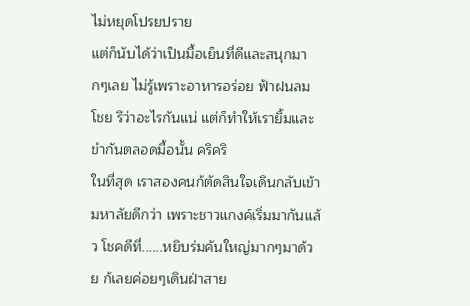ไม่หยุดโปรยปราย
แต่ก็นับได้ว่าเป็นมื้อเย็นที่ดีและสนุกมากๆเลย ไม่รู้เพราะอาหารอร่อย ฟ้าฝนลมโชย รึว่าอะไรกันแน่ แต่ก็ทำให้เรายิ้มและขำกันตลอดมื้อนั้น คริคริ
ในที่สุด เราสองคนก้ตัดสินใจเดินกลับเข้ามหาลัยดีกว่า เพราะชาวแกงค์เริ่มมากันแล้ว โชคดีที่......หยิบร่มคันใหญ่มากๆมาด้วย ก้เลยค่อยๆเดินฝ่าสาย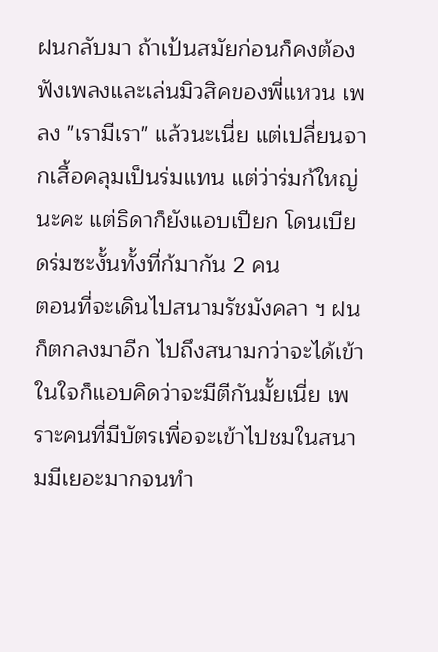ฝนกลับมา ถ้าเป้นสมัยก่อนก็คงต้องฟังเพลงและเล่นมิวสิคของพี่แหวน เพลง "เรามีเรา" แล้วนะเนี่ย แต่เปลี่ยนจากเสื้อคลุมเป็นร่มแทน แต่ว่าร่มก้ใหญ่นะคะ แต่ธิดาก็ยังแอบเปียก โดนเบียดร่มซะงั้นทั้งที่ก้มากัน 2 คน
ตอนที่จะเดินไปสนามรัชมังคลา ฯ ฝนก็ตกลงมาอีก ไปถึงสนามกว่าจะได้เข้า ในใจก็แอบคิดว่าจะมีตีกันมั้ยเนี่ย เพราะคนที่มีบัตรเพื่อจะเข้าไปชมในสนามมีเยอะมากจนทำ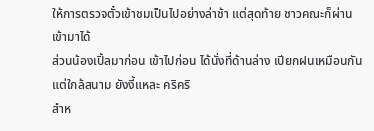ให้การตรวจตั๋วเข้าชมเป็นไปอย่างล่าช้า แต่สุดท้าย ชาวคณะก็ผ่านเข้ามาได้
ส่วนน้องเปิ้ลมาก่อน เข้าไปก่อน ได้นั่งที่ด้านล่าง เปียกฝนเหมือนกันแต่ใกล้สนาม ยังงี้แหละ คริคริ
สำห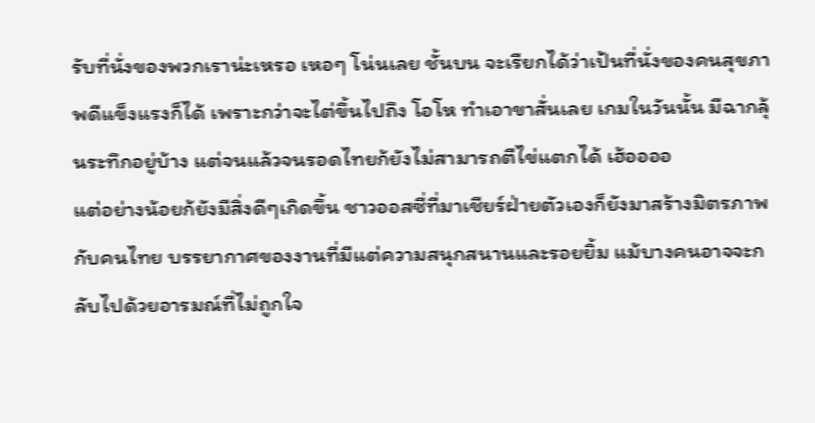รับที่นั่งของพวกเราน่ะเหรอ เหอๆ โน่นเลย ชั้นบน จะเรียกได้ว่าเป้นที่นั่งของคนสุขภาพดีแข็งแรงก็ได้ เพราะกว่าจะไต่ขึ้นไปถึง โอโห ทำเอาขาสั่นเลย เกมในวันนั้น มีฉากลุ้นระทึกอยู่บ้าง แต่จนแล้วจนรอดไทยก้ยังไม่สามารถตีไข่แตกได้ เฮ้ออออ
แต่อย่างน้อยก้ยังมีสิ่งดีๆเกิดขึ้น ชาวออสซี่ที่มาเชียร์ฝ่ายตัวเองก็ยังมาสร้างมิตรภาพกับคนไทย บรรยากาศของงานที่มีแต่ความสนุกสนานและรอยยิ้ม แม้บางคนอาจจะกลับไปด้วยอารมณ์ที่ไม่ถูกใจ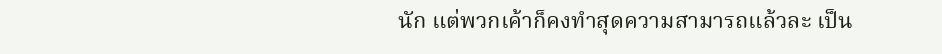นัก แต่พวกเค้าก็คงทำสุดความสามารถแล้วละ เป็น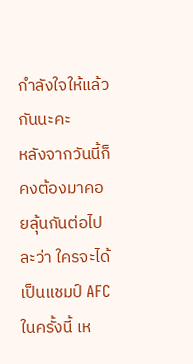กำลังใจให้แล้วกันนะคะ
หลังจากวันนี้ก็คงต้องมาคอยลุ้นกันต่อไปละว่า ใครจะได้เป็นแชมป์ AFC ในครั้งนี้ เห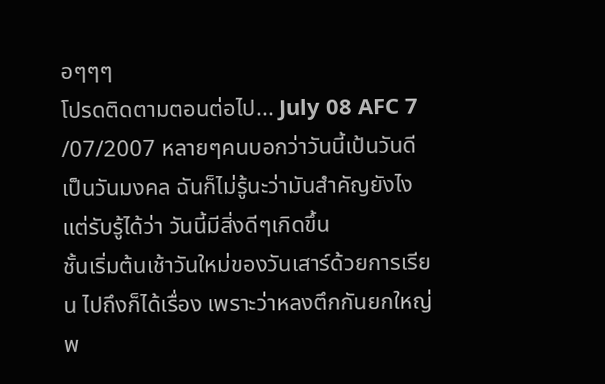อๆๆๆ
โปรดติดตามตอนต่อไป... July 08 AFC 7 /07/2007 หลายๆคนบอกว่าวันนี้เป้นวันดีเป็นวันมงคล ฉันก็ไม่รู้นะว่ามันสำคัญยังไง แต่รับรู้ได้ว่า วันนี้มีสิ่งดีๆเกิดขึ้น
ชั้นเริ่มต้นเช้าวันใหม่ของวันเสาร์ด้วยการเรียน ไปถึงก็ได้เรื่อง เพราะว่าหลงตึกกันยกใหญ่ พ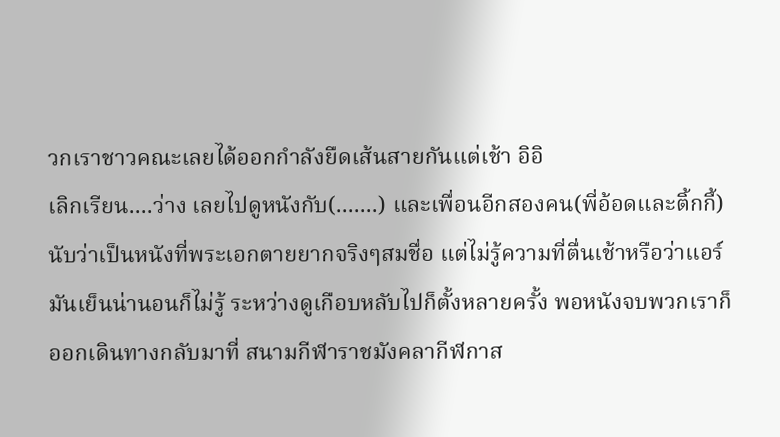วกเราชาวคณะเลยได้ออกกำลังยืดเส้นสายกันแต่เช้า อิอิ
เลิกเรียน....ว่าง เลยไปดูหนังกับ(.......) และเพื่อนอีกสองคน(พี่อ้อดและติ้กกี้)นับว่าเป็นหนังที่พระเอกตายยากจริงๆสมชื่อ แต่ไม่รู้ความที่ตื่นเช้าหรือว่าแอร์มันเย็นน่านอนก็ไม่รู้ ระหว่างดูเกือบหลับไปก็ตั้งหลายครั้ง พอหนังจบพวกเราก็ออกเดินทางกลับมาที่ สนามกีฬาราชมังคลากีฬกาส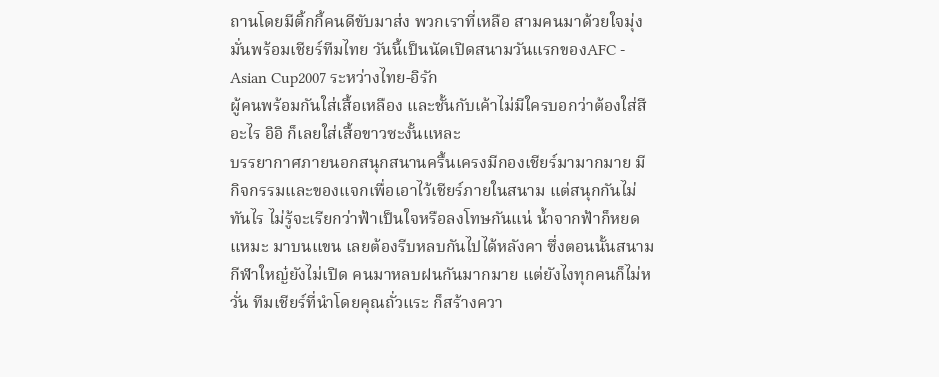ถานโดยมีติ้กกี้คนดีขับมาส่ง พวกเราที่เหลือ สามคนมาด้วยใจมุ่งมั่นพร้อมเชียร์ทีมไทย วันนี้เป็นนัดเปิดสนามวันแรกของAFC - Asian Cup2007 ระหว่างไทย-อิรัก
ผู้คนพร้อมกันใส่เสื้อเหลือง และชั้นกับเค้าไม่มีใครบอกว่าต้องใส่สีอะไร อิอิ ก็เลยใส่เสื้อขาวซะงั้นแหละ
บรรยากาศภายนอกสนุกสนานครื้นเครงมีกองเชียร์มามากมาย มีกิจกรรมและของแจกเพื่อเอาไว้เชียร์ภายในสนาม แต่สนุกกันไม่ทันไร ไม่รู้จะเรียกว่าฟ้าเป็นใจหรือลงโทษกันแน่ น้ำจากฟ้าก็หยดแหมะ มาบนแขน เลยต้องรีบหลบกันไปได้หลังคา ซึ่งตอนนั้นสนามกีฬาใหญ๋ยังไม่เปิด คนมาหลบฝนกันมากมาย แต่ยังไงทุกคนก็ไม่หวั่น ทีมเชียร์ที่นำโดยคุณถั่วแระ ก็สร้างควา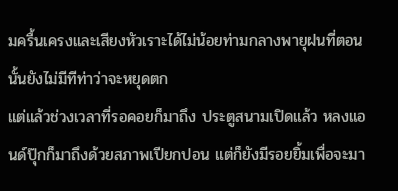มครื้นเครงและเสียงหัวเราะได้ไม่น้อยท่ามกลางพายุฝนที่ตอนนั้นยังไม่มีทีท่าว่าจะหยุดตก
แต่แล้วช่วงเวลาที่รอคอยก็มาถึง ประตูสนามเปิดแล้ว หลงแอนด์ปุ๊กก็มาถึงด้วยสภาพเปียกปอน แต่ก็ยังมีรอยยิ้มเพื่อจะมา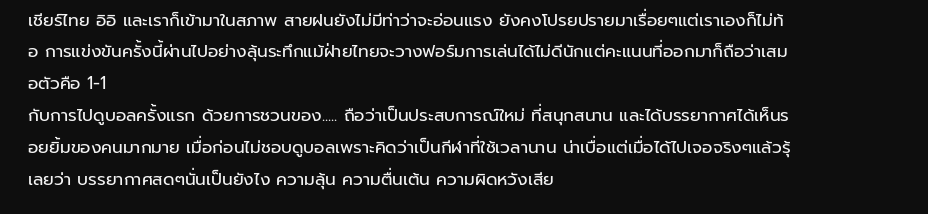เชียร์ไทย อิอิ และเราก็เข้ามาในสภาพ สายฝนยังไม่มีท่าว่าจะอ่อนแรง ยังคงโปรยปรายมาเรื่อยๆแต่เราเองก็ไม่ท้อ การแข่งขันครั้งนี้ผ่านไปอย่างลุ้นระทึกแม้ฝ่ายไทยจะวางฟอร์มการเล่นได้ไม่ดีนักแต่คะแนนที่ออกมาก็ถือว่าเสมอตัวคือ 1-1
กับการไปดูบอลครั้งแรก ด้วยการชวนของ..... ถือว่าเป็นประสบการณ์ใหม่ ที่สนุกสนาน และได้บรรยากาศได้เห็นรอยยิ้มของคนมากมาย เมื่อก่อนไม่ชอบดูบอลเพราะคิดว่าเป็นกีฬาที่ใช้เวลานาน น่าเบื่อแต่เมื่อได้ไปเจอจริงๆแล้วรุ้เลยว่า บรรยากาศสดๆนั่นเป็นยังไง ความลุ้น ความตื่นเต้น ความผิดหวังเสีย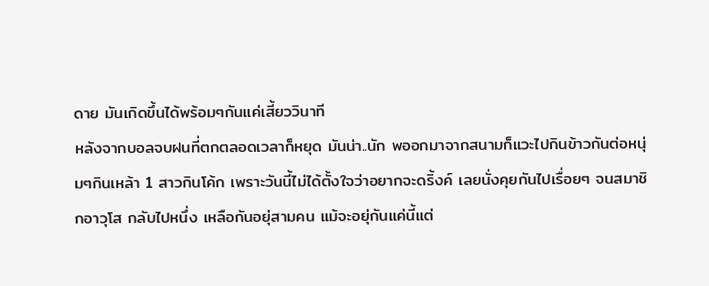ดาย มันเกิดขึ้นได้พร้อมๆกันแค่เสี้ยววินาที
หลังจากบอลจบฝนที่ตกตลอดเวลาก็หยุด มันน่า..นัก พออกมาจากสนามก็แวะไปกินข้าวกันต่อหนุ่มๆกินเหล้า 1 สาวกินโค้ก เพราะวันนี้ไม่ได้ตั้งใจว่าอยากจะดริ้งค์ เลยนั่งคุยกันไปเรื่อยๆ จนสมาชิกอาวุโส กลับไปหนึ่ง เหลือกันอยุ่สามคน แม้จะอยุ่กันแค่นี้แต่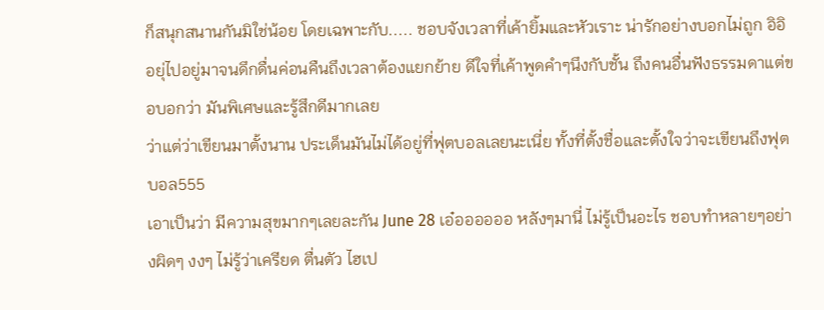ก็สนุกสนานกันมิใช่น้อย โดยเฉพาะกับ..... ชอบจังเวลาที่เค้ายิ้มและหัวเราะ น่ารักอย่างบอกไม่ถูก อิอิ
อยุ่ไปอยู่มาจนดึกดื่นค่อนคืนถึงเวลาต้องแยกย้าย ดีใจที่เค้าพูดคำๆนึงกับชั้น ถึงคนอื่นฟังธรรมดาแต่ขอบอกว่า มันพิเศษและรู้สึกดีมากเลย
ว่าแต่ว่าเขียนมาตั้งนาน ประเด็นมันไม่ได้อยู่ที่ฟุตบอลเลยนะเนี่ย ทั้งที่ตั้งชื่อและตั้งใจว่าจะเขียนถึงฟุตบอล555
เอาเป็นว่า มีความสุขมากๆเลยละกัน June 28 เอ๋ออออออ หลังๆมานี่ ไม่รู้เป็นอะไร ชอบทำหลายๆอย่างผิดๆ งงๆ ไม่รู้ว่าเครียด ตื่นตัว ไฮเป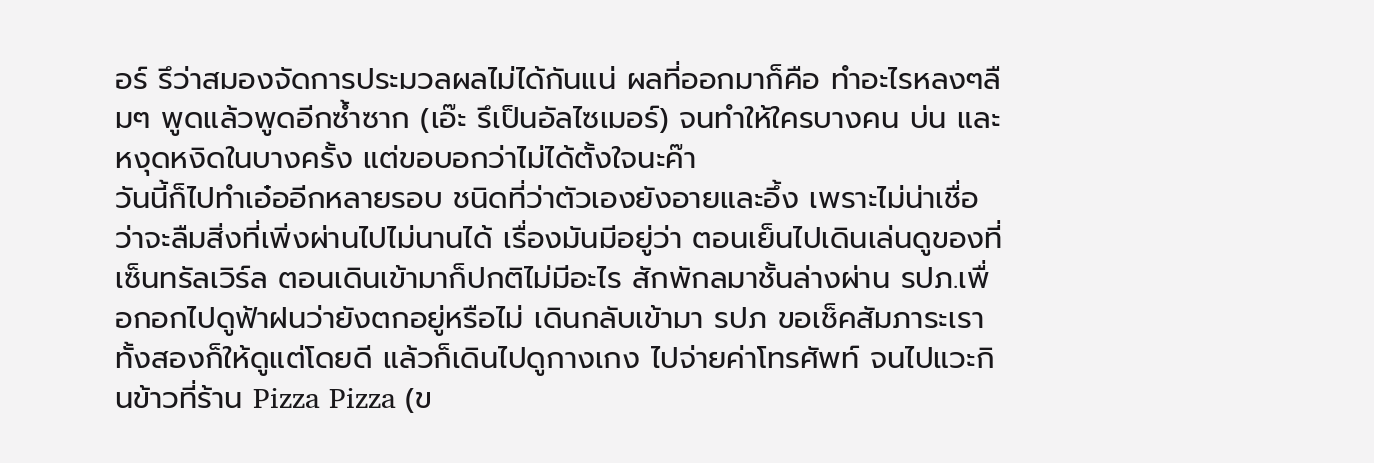อร์ รึว่าสมองจัดการประมวลผลไม่ได้กันแน่ ผลที่ออกมาก็คือ ทำอะไรหลงๆลืมๆ พูดแล้วพูดอีกซ้ำซาก (เอ๊ะ รึเป็นอัลไซเมอร์) จนทำให้ใครบางคน บ่น และหงุดหงิดในบางครั้ง แต่ขอบอกว่าไม่ได้ตั้งใจนะค๊า
วันนี้ก็ไปทำเอ๋ออีกหลายรอบ ชนิดที่ว่าตัวเองยังอายและอึ้ง เพราะไม่น่าเชื่อว่าจะลืมสิ่งที่เพิ่งผ่านไปไม่นานได้ เรื่องมันมีอยู่ว่า ตอนเย็นไปเดินเล่นดูของที่เซ็นทรัลเวิร์ล ตอนเดินเข้ามาก็ปกติไม่มีอะไร สักพักลมาชั้นล่างผ่าน รปภ.เพื่อกอกไปดูฟ้าฝนว่ายังตกอยู่หรือไม่ เดินกลับเข้ามา รปภ ขอเช็คสัมภาระเราทั้งสองก็ให้ดูแต่โดยดี แล้วก็เดินไปดูกางเกง ไปจ่ายค่าโทรศัพท์ จนไปแวะกินข้าวที่ร้าน Pizza Pizza (ข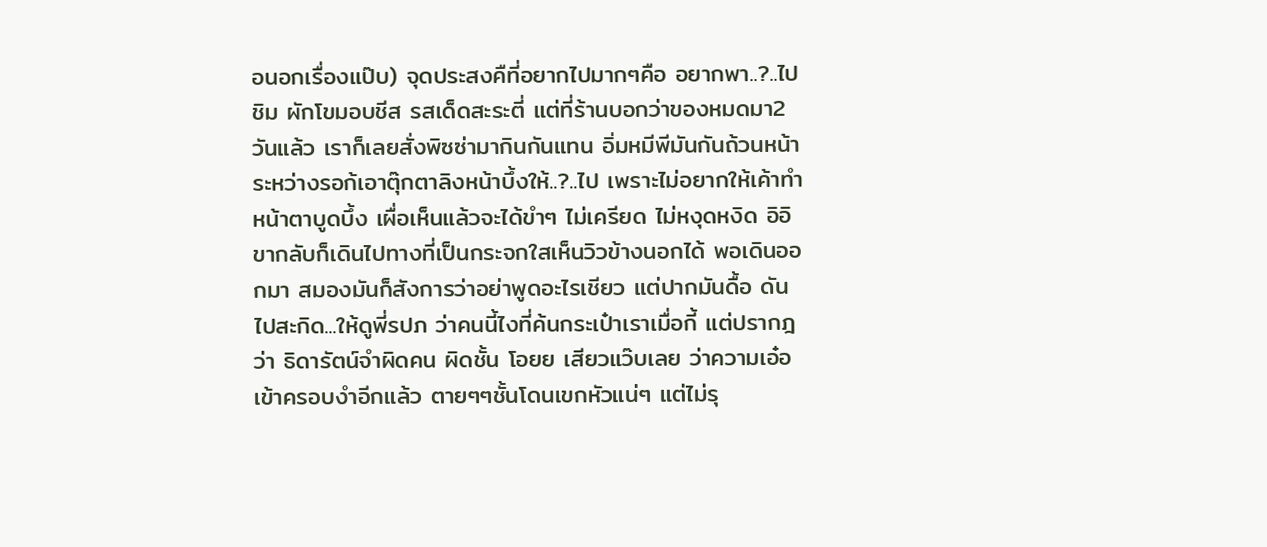อนอกเรื่องแป๊บ) จุดประสงคืที่อยากไปมากๆคือ อยากพา..?..ไปชิม ผักโขมอบชีส รสเด็ดสะระตี่ แต่ที่ร้านบอกว่าของหมดมา2 วันแล้ว เราก็เลยสั่งพิซซ่ามากินกันแทน อิ่มหมีพีมันกันถ้วนหน้า
ระหว่างรอก้เอาตุ๊กตาลิงหน้าบึ้งให้..?..ไป เพราะไม่อยากให้เค้าทำหน้าตาบูดบึ้ง เผื่อเห็นแล้วจะได้ขำๆ ไม่เครียด ไม่หงุดหงิด อิอิ ขากลับก็เดินไปทางที่เป็นกระจกใสเห็นวิวข้างนอกได้ พอเดินออกมา สมองมันก็สังการว่าอย่าพูดอะไรเชียว แต่ปากมันดื้อ ดันไปสะกิด...ให้ดูพี่รปภ ว่าคนนี้ไงที่ค้นกระเป๋าเราเมื่อกี้ แต่ปรากฎว่า ธิดารัตน์จำผิดคน ผิดชั้น โอยย เสียวแว๊บเลย ว่าความเอ๋อเข้าครอบงำอีกแล้ว ตายๆๆชั้นโดนเขกหัวแน่ๆ แต่ไม่รุ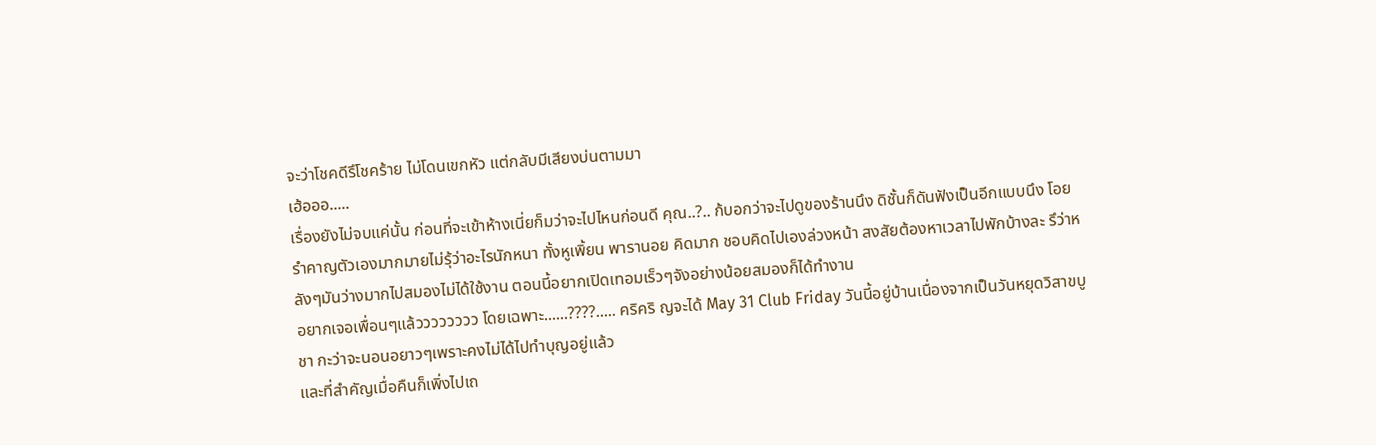จะว่าโชคดีรึโชคร้าย ไม่โดนเขกหัว แต่กลับมีเสียงบ่นตามมา
เฮ้อออ.....
เรื่องยังไม่จบแค่นั้น ก่อนที่จะเข้าห้างเนี่ยก็มว่าจะไปไหนก่อนดี คุณ..?.. ก้บอกว่าจะไปดูของร้านนึง ดิชั้นก็ดันฟังเป็นอีกแบบนึง โอย รำคาญตัวเองมากมายไม่รุ้ว่าอะไรนักหนา ทั้งหูเพิ้ยน พารานอย คิดมาก ชอบคิดไปเองล่วงหน้า สงสัยต้องหาเวลาไปพักบ้างละ รึว่าหลังๆมันว่างมากไปสมองไม่ได้ใช้งาน ตอนนี้อยากเปิดเทอมเร็วๆจังอย่างน้อยสมองก็ได้ทำงาน
อยากเจอเพื่อนๆแล้วววววววว โดยเฉพาะ......????..... คริคริ ญจะได้ May 31 Club Friday วันนี้อยู่บ้านเนื่องจากเป็นวันหยุดวิสาขบูชา กะว่าจะนอนอยาวๆเพราะคงไม่ได้ไปทำบุญอยู่แล้ว
และที่สำคัญเมื่อคืนก็เพิ่งไปเถ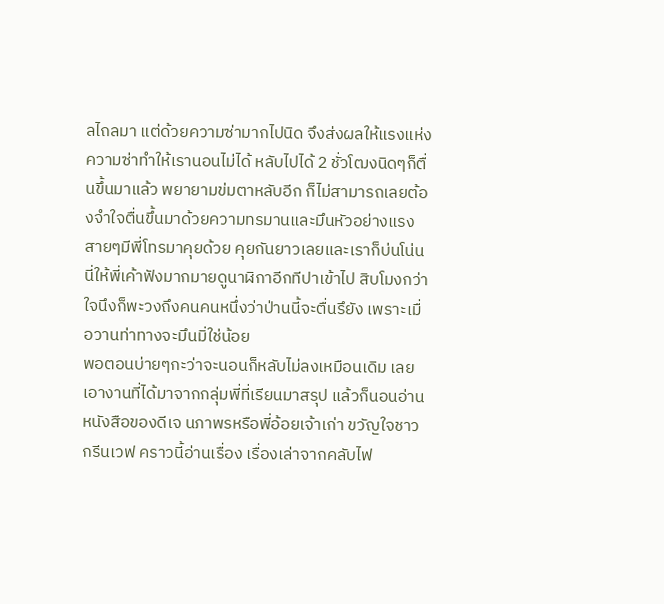ลไถลมา แต่ด้วยความซ่ามากไปนิด จึงส่งผลให้แรงแห่งความซ่าทำให้เรานอนไม่ได้ หลับไปได้ 2 ชั่วโฒงนิดๆก็ตื่นขึ้นมาแล้ว พยายามข่มตาหลับอีก ก็ไม่สามารถเลยต้องจำใจตื่นขึ้นมาด้วยความทรมานและมึนหัวอย่างแรง
สายๆมีพี่โทรมาคุยด้วย คุยกันยาวเลยและเราก็บ่นโน่นนี่ให้พี่เค้าฟังมากมายดูนาฬิกาอีกทีปาเข้าไป สิบโมงกว่า ใจนึงก็พะวงถึงคนคนหนึ่งว่าป่านนี้จะตื่นรึยัง เพราะเมื่อวานท่าทางจะมึนมิ่ใช่น้อย
พอตอนบ่ายๆกะว่าจะนอนก็หลับไม่ลงเหมือนเดิม เลยเอางานที่ได้มาจากกลุ่มพี่ที่เรียนมาสรุป แล้วก็นอนอ่านหนังสือของดีเจ นภาพรหรือพี่อ้อยเจ้าเก่า ขวัญใจชาวกรีนเวฟ คราวนี้อ่านเรื่อง เรื่องเล่าจากคลับไฟ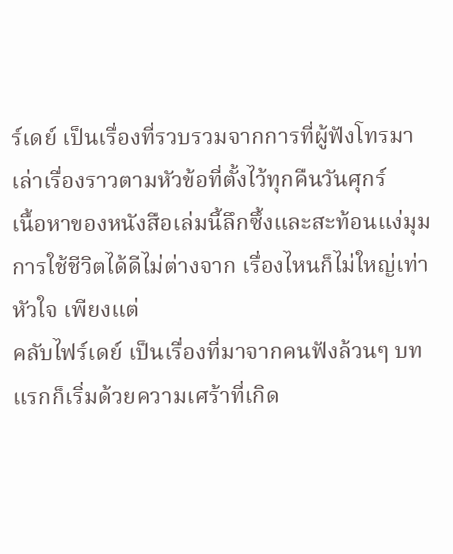ร์เดย์ เป็นเรื่องที่รวบรวมจากการที่ผู้ฟังโทรมาเล่าเรื่องราวตามหัวข้อที่ตั้งไว้ทุกคืนวันศุกร์
เนื้อหาของหนังสือเล่มนี้ลึกซึ้งและสะท้อนแง่มุมการใช้ชีวิตได้ดีไม่ต่างจาก เรื่องไหนก็ไม่ใหญ่เท่าหัวใจ เพียงแต่
คลับไฟร์เดย์ เป็นเรื่องที่มาจากคนฟังล้วนๆ บทแรกก็เริ่มด้วยความเศร้าที่เกิด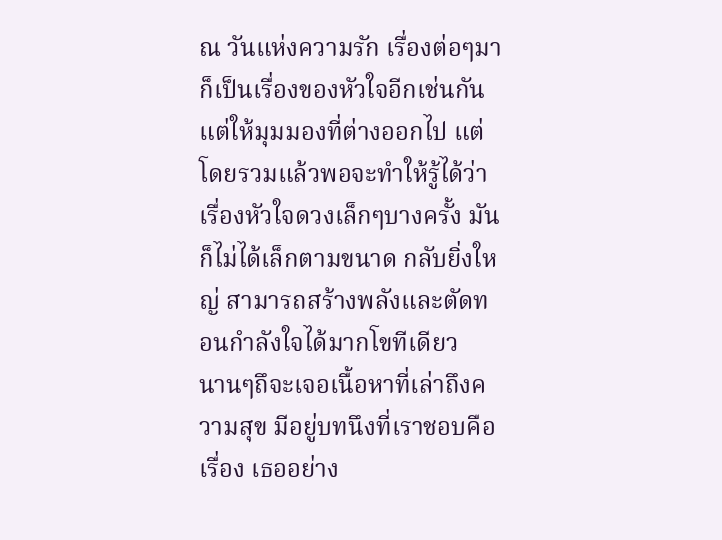ณ วันแห่งความรัก เรื่องต่อๆมาก็เป็นเรื่องของหัวใจอีกเช่นกัน แต่ให้มุมมองที่ต่างออกไป แต่โดยรวมแล้วพอจะทำให้รู้ได้ว่า เรื่องหัวใจดวงเล็กๆบางครั้ง มันก็ไม่ได้เล็กตามขนาด กลับยิ่งใหญ่ สามารถสร้างพลังและตัดทอนกำลังใจได้มากโขทีเดียว
นานๆถึจะเจอเนื้อหาที่เล่าถึงความสุข มีอยู่บทนึงที่เราชอบคือเรื่อง เธออย่าง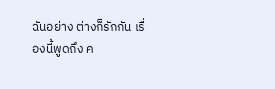ฉันอย่าง ต่างก็รักกัน เรื่องนี้พูดถึง ค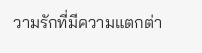วามรักที่มีความแตกต่า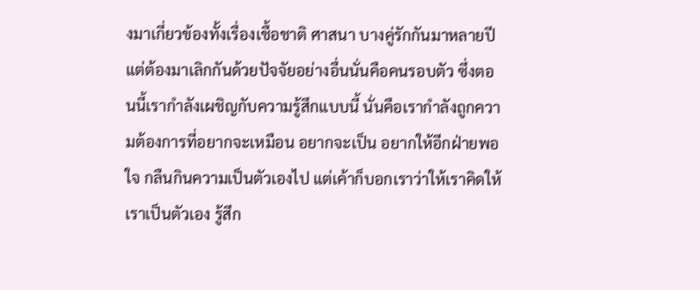งมาเกี่ยวข้องทั้งเรื่องเชื้อชาติ ศาสนา บางคู่รักกันมาหลายปีแต่ต้องมาเลิกกันด้วยปัจจัยอย่างอื่นนั่นคือคนรอบตัว ซึ่งตอนนี้เรากำลังเผชิญกับความรู้สึกแบบนี้ นั่นคือเรากำลังถูกความต้องการที่อยากจะเหมือน อยากจะเป็น อยากให้อีกฝ่ายพอใจ กลืนกินความเป็นตัวเองไป แต่เค้าก็บอกเราว่าให้เราคิดให้เราเป็นตัวเอง รู้สึก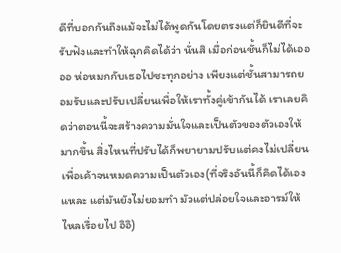ดีที่บอกกันถึงแม้จะไม่ได้พูดกันโดยตรงแต่ก็ยินดีที่จะรับฟังและทำให้ฉุกคิดได้ว่า นั่นสิ เมื่อก่อนชั้นก็ไม่ได้เออ ออ ห่อหมกกับเธอไปซะทุกอย่าง เพียงแต่ชั้นสามารถยอมรับและปรับเปลี่ยนเพื่อให้เราทั้งคู่เข้ากันได้ เราเลยคิดว่าตอนนี้จะสร้างความมั่นใจและเป็นตัวของตัวเองให้มากขึ้น สิ่งไหนที่ปรับได้ก็พยายามปรับแต่คงไม่เปลี่ยนเพื่อเค้าจนหมดความเป็นตัวเอง(ที่จริงอันนี้ก็คิดได้เองแหละ แต่มันยังไม่ยอมทำ มัวแต่ปล่อยใจและอารม์ให้ไหลเรื่อยไป อิอิ)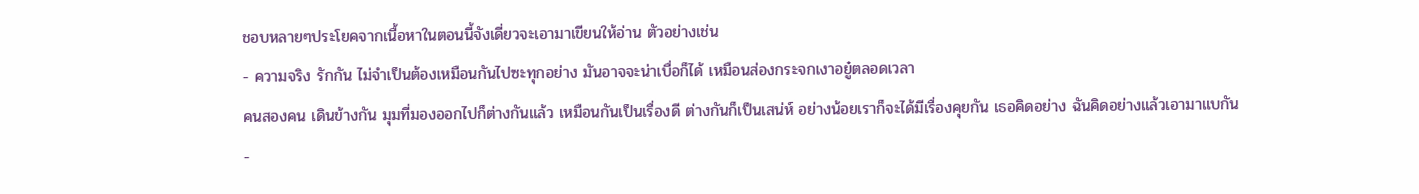ชอบหลายๆประโยคจากเนื้อหาในตอนนี้จังเดี่ยวจะเอามาเขียนให้อ่าน ตัวอย่างเช่น
- ความจริง รักกัน ไม่จำเป็นต้องเหมือนกันไปซะทุกอย่าง มันอาจจะน่าเบื่อก็ได้ เหมือนส่องกระจกเงาอยู๋ตลอดเวลา
คนสองคน เดินข้างกัน มุมที่มองออกไปก็ต่างกันแล้ว เหมือนกันเป็นเรื่องดี ต่างกันก็เป็นเสน่ห์ อย่างน้อยเราก็จะได้มีเรื่องคุยกัน เธอคิดอย่าง ฉันคิดอย่างแล้วเอามาแบกัน
-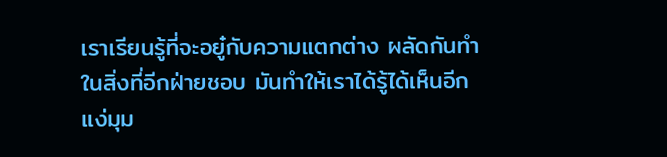เราเรียนรู้ที่จะอยู๋กับความแตกต่าง ผลัดกันทำในสิ่งที่อีกฝ่ายชอบ มันทำให้เราได้รู้ได้เห็นอีกแง่มุม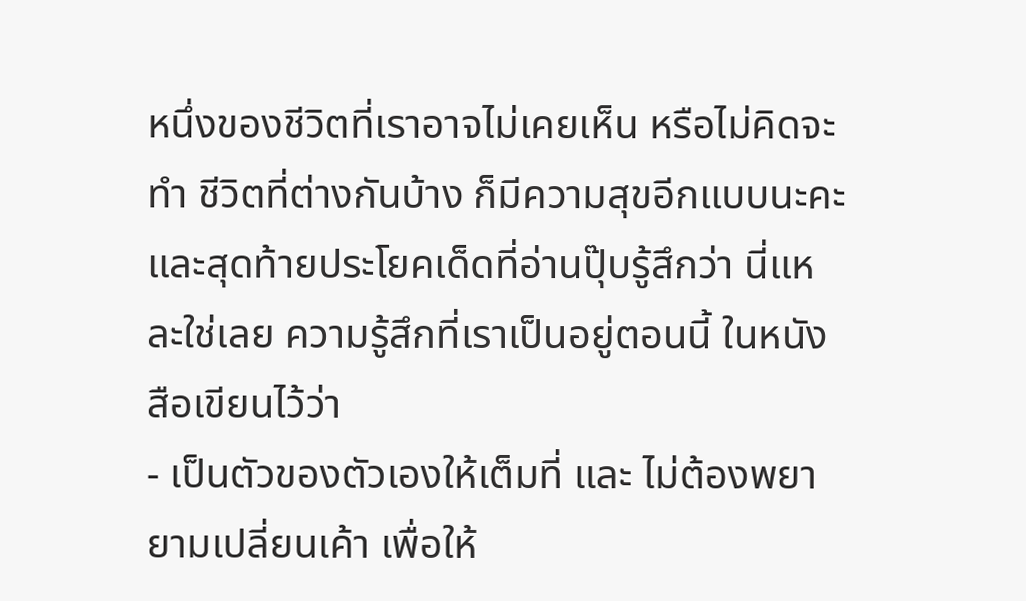หนึ่งของชีวิตที่เราอาจไม่เคยเห็น หรือไม่คิดจะทำ ชีวิตที่ต่างกันบ้าง ก็มีความสุขอีกแบบนะคะ
และสุดท้ายประโยคเด็ดที่อ่านปุ๊บรู้สึกว่า นี่แหละใช่เลย ความรู้สึกที่เราเป็นอยู่ตอนนี้ ในหนังสือเขียนไว้ว่า
- เป็นตัวของตัวเองให้เต็มที่ และ ไม่ต้องพยายามเปลี่ยนเค้า เพื่อให้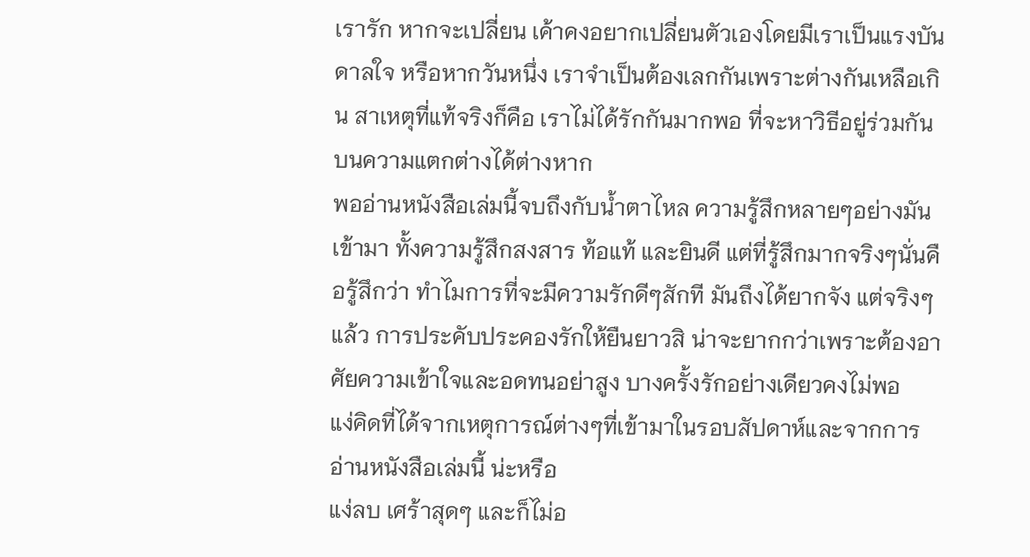เรารัก หากจะเปลี่ยน เค้าคงอยากเปลี่ยนตัวเองโดยมีเราเป็นแรงบันดาลใจ หรือหากวันหนึ่ง เราจำเป็นต้องเลกกันเพราะต่างกันเหลือเกิน สาเหตุที่แท้จริงก็คือ เราไม่ได้รักกันมากพอ ที่จะหาวิธีอยู่ร่วมกันบนความแตกต่างได้ต่างหาก
พออ่านหนังสือเล่มนี้จบถึงกับน้ำตาไหล ความรู้สึกหลายๆอย่างมันเข้ามา ทั้งความรู้สึกสงสาร ท้อแท้ และยินดี แต่ที่รู้สึกมากจริงๆนั่นคือรู้สึกว่า ทำไมการที่จะมีความรักดีๆสักที มันถึงได้ยากจัง แต่จริงๆแล้ว การประคับประคองรักให้ยืนยาวสิ น่าจะยากกว่าเพราะต้องอาศัยความเข้าใจและอดทนอย่าสูง บางครั้งรักอย่างเดียวคงไม่พอ
แง่คิดที่ได้จากเหตุการณ์ต่างๆที่เข้ามาในรอบสัปดาห์และจากการอ่านหนังสือเล่มนี้ น่ะหรือ
แง่ลบ เศร้าสุดๆ และก็ไม่อ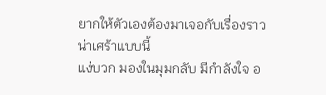ยากให้ตัวเองต้องมาเจอกับเรื่องราวน่าเศร้าแบบนี้
แง่บวก มองในมุมกลับ มีกำลังใจ อ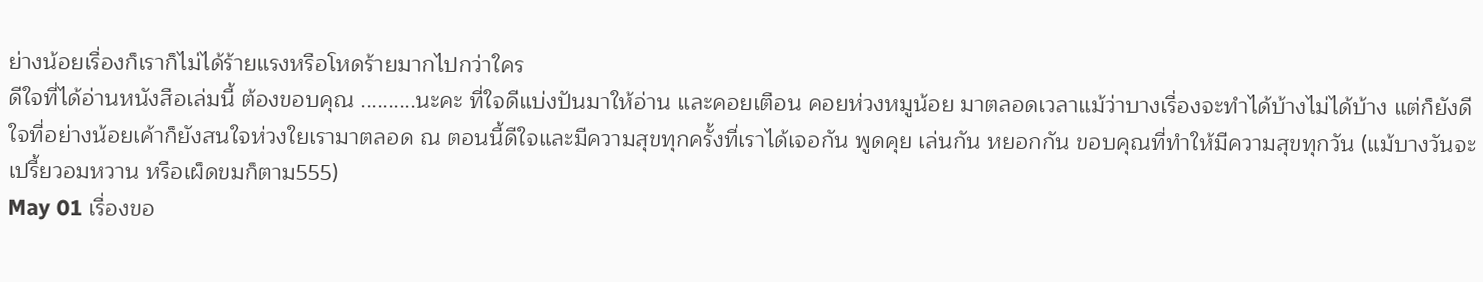ย่างน้อยเรื่องก็เราก็ไม่ได้ร้ายแรงหรือโหดร้ายมากไปกว่าใคร
ดีใจที่ได้อ่านหนังสือเล่มนี้ ต้องขอบคุณ ..........นะคะ ที่ใจดีแบ่งปันมาให้อ่าน และคอยเตือน คอยห่วงหมูน้อย มาตลอดเวลาแม้ว่าบางเรื่องจะทำได้บ้างไม่ได้บ้าง แต่ก็ยังดีใจที่อย่างน้อยเค้าก็ยังสนใจห่วงใยเรามาตลอด ณ ตอนนี้ดีใจและมีความสุขทุกครั้งที่เราได้เจอกัน พูดคุย เล่นกัน หยอกกัน ขอบคุณที่ทำให้มีความสุขทุกวัน (แม้บางวันจะเปรี้ยวอมหวาน หรือเผ็ดขมก็ตาม555)
May 01 เรื่องขอ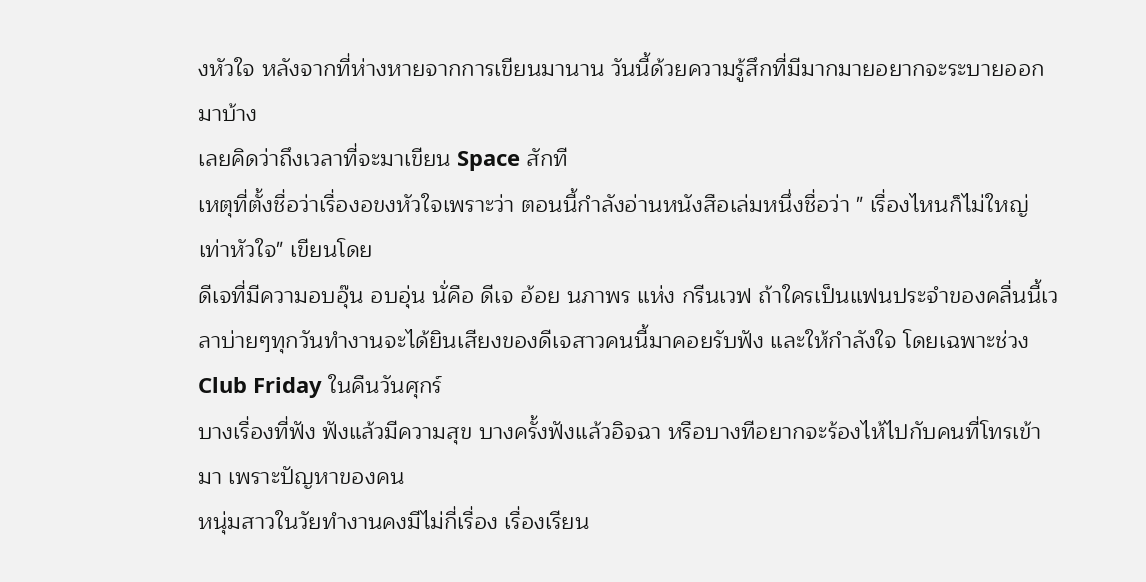งหัวใจ หลังจากที่ห่างหายจากการเขียนมานาน วันนี้ด้วยความรู้สึกที่มีมากมายอยากจะระบายออกมาบ้าง
เลยคิดว่าถึงเวลาที่จะมาเขียน Space สักที
เหตุที่ตั้งชื่อว่าเรื่องอขงหัวใจเพราะว่า ตอนนี้กำลังอ่านหนังสือเล่มหนึ่งชื่อว่า " เรื่องไหนก็ไม่ใหญ่เท่าหัวใจ" เขียนโดย
ดีเจที่มีความอบอุ๊น อบอุ่น นั่คือ ดีเจ อ้อย นภาพร แห่ง กรีนเวฟ ถ้าใครเป็นแฟนประจำของคลื่นนี้เวลาบ่ายๆทุกวันทำงานจะได้ยินเสียงของดีเจสาวคนนี้มาคอยรับฟัง และให้กำลังใจ โดยเฉพาะช่วง Club Friday ในคืนวันศุกร์
บางเรื่องที่ฟัง ฟังแล้วมีความสุข บางครั้งฟังแล้วอิจฉา หรือบางทีอยากจะร้องไห้ไปกับคนที่โทรเข้ามา เพราะปัญหาของคน
หนุ่มสาวในวัยทำงานคงมีไม่กี่เรื่อง เรื่องเรียน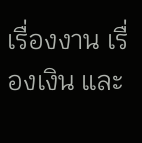เรื่องงาน เรื่องเงิน และ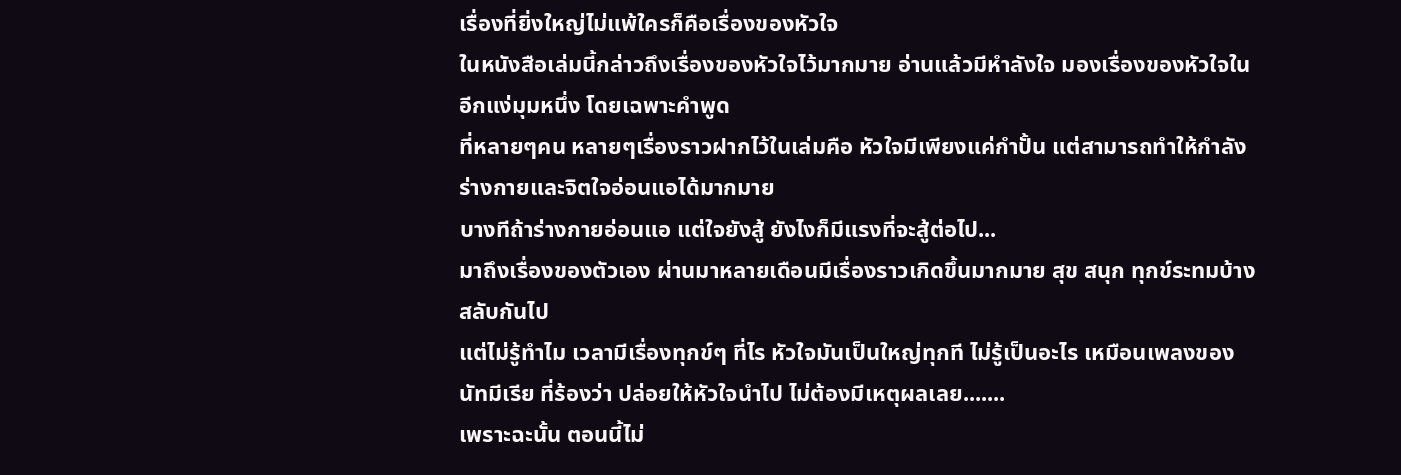เรื่องที่ยิ่งใหญ่ไม่แพ้ใครก็คือเรื่องของหัวใจ
ในหนังสือเล่มนี้กล่าวถึงเรื่องของหัวใจไว้มากมาย อ่านแล้วมีหำลังใจ มองเรื่องของหัวใจในอีกแง่มุมหนึ่ง โดยเฉพาะคำพูด
ที่หลายๆคน หลายๆเรื่องราวฝากไว้ในเล่มคือ หัวใจมีเพียงแค่กำปั้น แต่สามารถทำให้กำลังร่างกายและจิตใจอ่อนแอได้มากมาย
บางทีถ้าร่างกายอ่อนแอ แต่ใจยังสู้ ยังไงก็มีแรงที่จะสู้ต่อไป...
มาถึงเรื่องของตัวเอง ผ่านมาหลายเดือนมีเรื่องราวเกิดขึ้นมากมาย สุข สนุก ทุกข์ระทมบ้างสลับกันไป
แต่ไม่รู้ทำไม เวลามีเรื่องทุกข์ๆ ที่ไร หัวใจมันเป็นใหญ่ทุกที ไม่รู้เป็นอะไร เหมือนเพลงของนัทมีเรีย ที่ร้องว่า ปล่อยให้หัวใจนำไป ไม่ต้องมีเหตุผลเลย.......
เพราะฉะนั้น ตอนนี้ไม่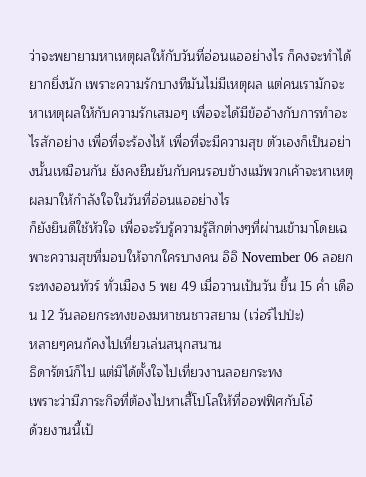ว่าจะพยายามหาเหตุผลให้กับวันที่อ่อนแออย่างไร ก็คงจะทำได้ยากยิ่งนัก เพราะความรักบางทีมันไม่มีเหตุผล แต่คนเรามักจะหาเหตุผลให้กับความรักเสมอๆ เพื่อจะได้มีข้ออ้างกับการทำอะไรสักอย่าง เพื่อที่จะร้องไห้ เพื่อที่จะมีความสุข ตัวเองก็เป็นอย่างนั้นเหมือนกัน ยังคงยืนยันกับคนรอบข้างแม้พวกเค้าจะหาเหตุผลมาให้กำลังใจในวันที่อ่อนแออย่างไร
ก็ยังยินดีใช้หัวใจ เพื่อจะรับรู้ความรู้สึกต่างๆที่ผ่านเข้ามาโดยเฉพาะความสุขที่มอบให้จากใครบางคน อิอิ November 06 ลอยกระทงออนทัวร์ ทั่วเมือง 5 พย 49 เมื่อวานเป้นวัน ขึ้น 15 ค่ำ เดือน 12 วันลอยกระทงของมหาชนชาวสยาม (เว่อร์ไปป่ะ)
หลายๆคนก้คงไปเที่ยวเล่นสนุกสนาน
ธิดารัตน์ก็ไป แต่มิได้ตั้งใจไปเที่ยวงานลอยกระทง
เพราะว่ามีภาระกิจที่ต้องไปหาเสื้โปโลให้ที่ออฟฟิศกับโอ๋
ด้วยงานนี้เป้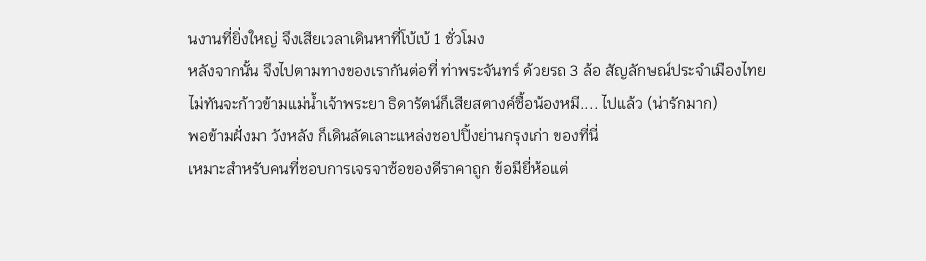นงานที่ยิ่งใหญ่ จึงเสียเวลาเดินหาที่โบ้เบ้ 1 ชั่วโมง
หลังจากนั้น จึงไปตามทางของเรากันต่อที่ ท่าพระจันทร์ ด้วยรถ 3 ล้อ สัญลักษณ์ประจำเมืองไทย
ไม่ทันจะก้าวข้ามแม่น้ำเจ้าพระยา ธิดารัตน์ก็เสียสตางค์ซื้อน้องหมี.... ไปแล้ว (น่ารักมาก)
พอข้ามฝั่งมา วังหลัง ก็เดินลัดเลาะแหล่งชอปปิ้งย่านกรุงเก่า ของที่นี่
เหมาะสำหรับคนที่ชอบการเจรจาซ้อของดีราคาถูก ข้อมียี่ห้อแต่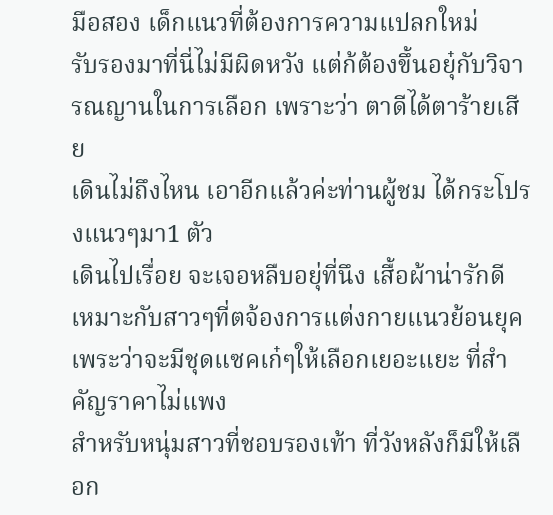มือสอง เด็กแนวที่ต้องการความแปลกใหม่
รับรองมาที่นี่ไม่มีผิดหวัง แต่ก้ต้องขึ้นอยุ๋กับวิจารณญานในการเลือก เพราะว่า ตาดีได้ตาร้ายเสีย
เดินไม่ถึงไหน เอาอีกแล้วค่ะท่านผู้ชม ได้กระโปรงแนวๆมา1 ตัว
เดินไปเรื่อย จะเจอหลืบอยุ่ที่นึง เสื้อผ้าน่ารักดี เหมาะกับสาวๆที่ตจ้องการแต่งกายแนวย้อนยุค เพระว่าจะมีชุดแซคเก๋ๆให้เลือกเยอะแยะ ที่สำคัญราคาไม่แพง
สำหรับหนุ่มสาวที่ชอบรองเท้า ที่วังหลังก็มีให้เลือก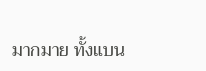มากมาย ทั้งแบน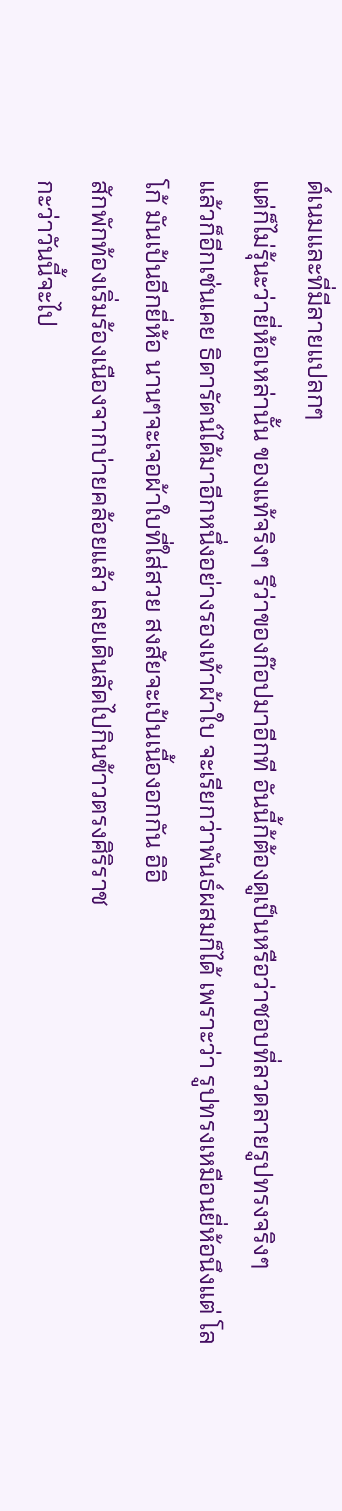ด์เนมและที่มีลายแปลกๆ
แต่ก็ไม่รุ้นะว่ายี่ห้อเหล่านั้น ของแท้จริงๆ รึว่าของก๊อปมาอีกที อันนี้ก้ต้องดูเป็นหรือว่าชอบที่ลวดลายรูปทรงจริงๆ
แล้วก็อีกเช่นเคย ธิดารัตน์ได้มาอีกหนึ่งอย่างรองเท้าผ้าใบ จะเรียกว่าพันธ์ผสมก็ได้ เพราะว่า รูปทรงเหมือนยี่ห้อนึงแต่ โลโก้ มันเป้นอีกยี่ห้อ นานๆจะเจอผ้าใบที่ใส่สวย สงสัยจะเป้นเนื้องอกกัน อิอิ
สักพักท้องเริ่มร้องเนืองจากบ่ายคล้อยแล้ว เลยเดินลัดไปกินข้าวตรงศิริราช
กะว่าวันนี้จะไป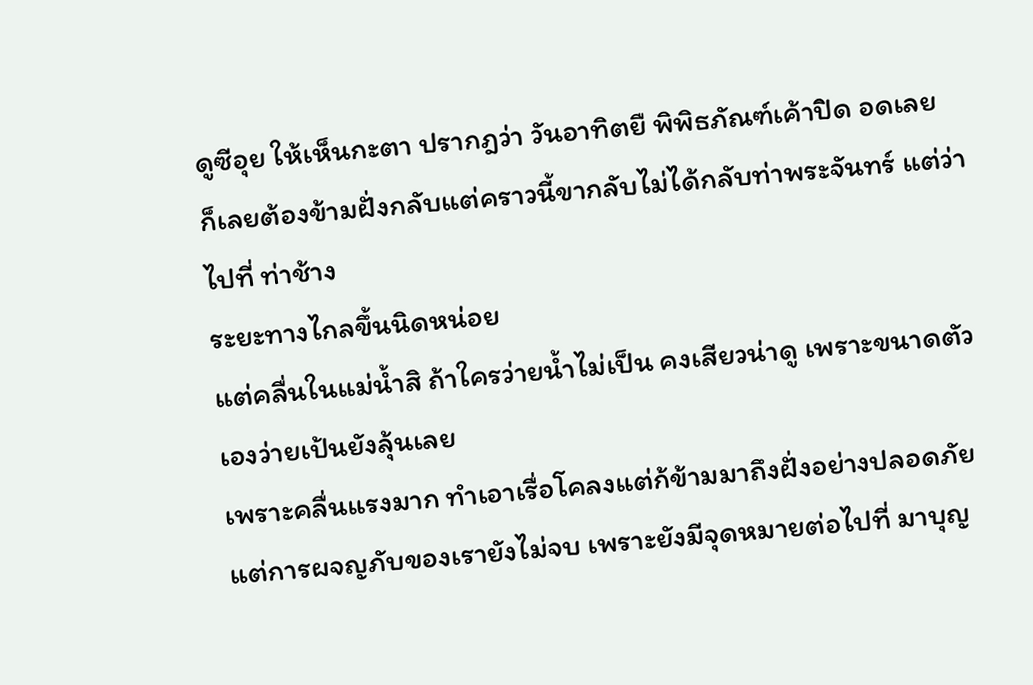ดูซีอุย ให้เห็นกะตา ปรากฎว่า วันอาทิตยื พิพิธภัณฑ์เค้าปิด อดเลย
ก็เลยต้องข้ามฝั่งกลับแต่คราวนี้ขากลับไม่ได้กลับท่าพระจันทร์ แต่ว่าไปที่ ท่าช้าง
ระยะทางไกลขึ้นนิดหน่อย
แต่คลื่นในแม่น้ำสิ ถ้าใครว่ายน้ำไม่เป็น คงเสียวน่าดู เพราะขนาดตัวเองว่ายเป้นยังลุ้นเลย
เพราะคลื่นแรงมาก ทำเอาเรื่อโคลงแต่ก้ข้ามมาถึงฝั่งอย่างปลอดภัย
แต่การผจญภับของเรายังไม่จบ เพราะยังมีจุดหมายต่อไปที่ มาบุญ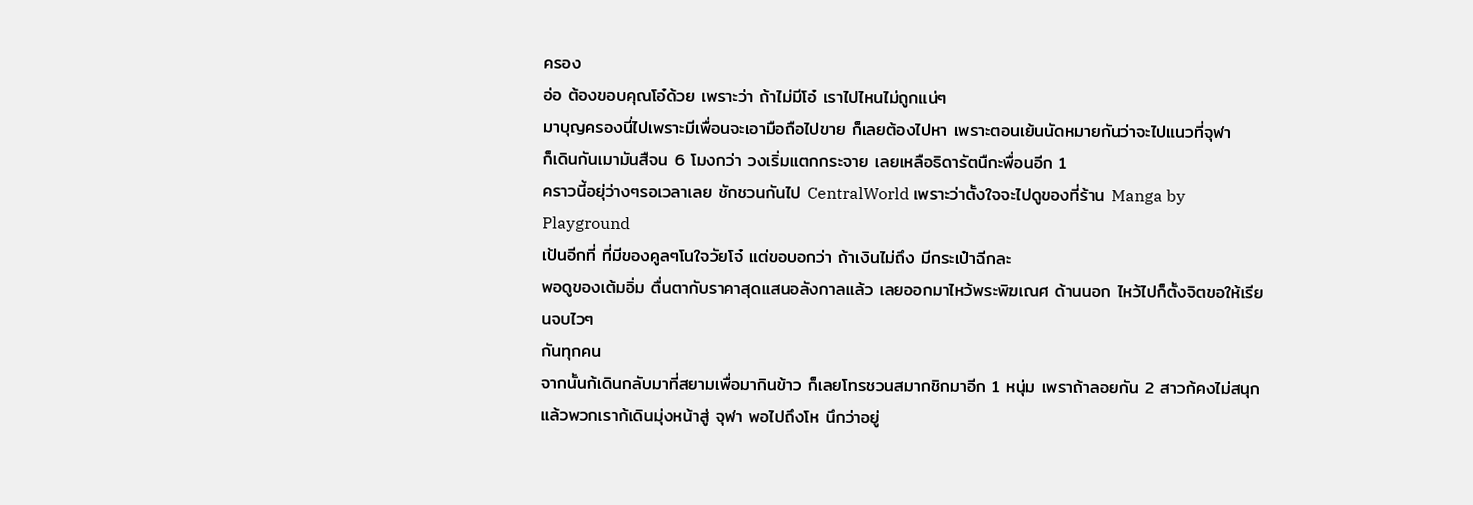ครอง
อ่อ ต้องขอบคุณโอ๋ด้วย เพราะว่า ถ้าไม่มีโอ๋ เราไปไหนไม่ถูกแน่ๆ
มาบุญครองนี่ไปเพราะมีเพื่อนจะเอามือถือไปขาย ก็เลยต้องไปหา เพราะตอนเย้นนัดหมายกันว่าจะไปแนวที่จุฬา
ก็เดินกันเมามันสืจน 6 โมงกว่า วงเริ่มแตกกระจาย เลยเหลือธิดารัตนืกะพื่อนอีก 1
คราวนี้อยุ่ว่างๆรอเวลาเลย ชักชวนกันไป CentralWorld เพราะว่าตั้งใจจะไปดูของที่ร้าน Manga by Playground
เป้นอีกที่ ที่มีของคูลๆโนใจวัยโจ๋ แต่ขอบอกว่า ถ้าเงินไม่ถึง มีกระเป๋าฉีกละ
พอดูของเต้มอิ่ม ตื่นตากับราคาสุดแสนอลังกาลแล้ว เลยออกมาไหว้พระพิฆเณศ ด้านนอก ไหว้ไปก็ตั้งจิตขอให้เรียนจบไวๆ
กันทุกคน
จากนั้นก้เดินกลับมาที่สยามเพื่อมากินข้าว ก็เลยโทรชวนสมากชิกมาอีก 1 หนุ่ม เพราถ้าลอยกัน 2 สาวก้คงไม่สนุก
แล้วพวกเราก้เดินมุ่งหน้าสู่ จุฬา พอไปถึงโห นึกว่าอยู่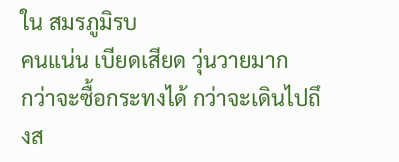ใน สมรภูมิรบ
คนแน่น เบียดเสียด วุ่นวายมาก
กว่าจะซื้อกระทงได้ กว่าจะเดินไปถึงส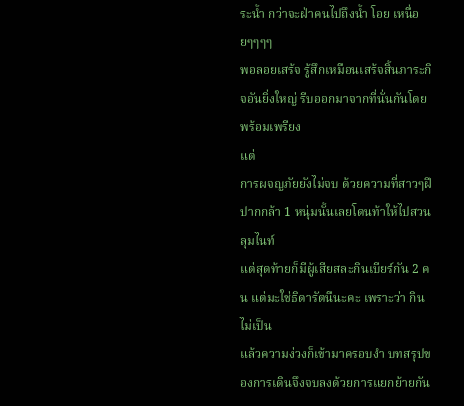ระน้ำ กว่าจะฝ่าคนไปถึงน้ำ โอย เหนื่อยๆๆๆๆ
พอลอยเสร้จ รู้สึกเหมือนเสร้จสิ้นภาระกิจอันยิ่งใหญ่ รีบออกมาจากที่นั่นกันโดยพร้อมเพรียง
แต่
การผจญภัยยังไม่จบ ด้วยความที่สาวๆฝีปากกล้า 1 หนุ่มนั้นเลยโดนท้าให้ไปสวนลุมไนท์
แต่สุดท้ายก็มีผู้เสียสละกินเบียร์กัน 2 คน แต่มะใช่ธิดารัตนืนะคะ เพราะว่า กินไม่เป็น
แล้วความง่วงก็เข้ามาครอบงำ บทสรุปของการเดินจึงจบลงด้วยการแยกย้ายกัน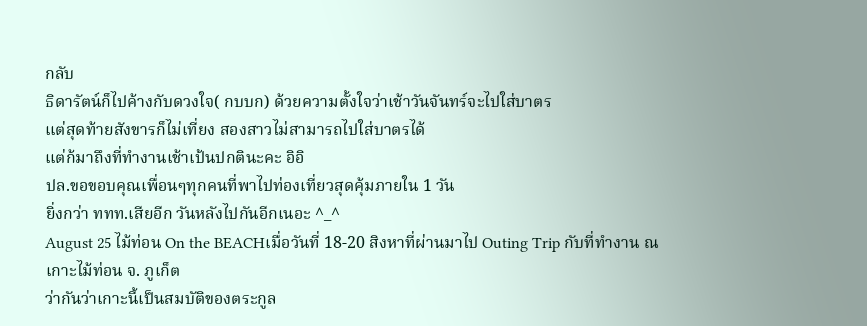กลับ
ธิดารัตน์ก็ไปค้างกับดวงใจ( กบบก) ด้วยความตั้งใจว่าเช้าวันจันทร์จะไปใส่บาตร
แต่สุดท้ายสังขารก็ไม่เที่ยง สองสาวไม่สามารถไปใส่บาตรได้
แต่ก้มาถึงที่ทำงานเช้าเป้นปกตินะคะ อิอิ
ปล.ขอขอบคุณเพื่อนๆทุกคนที่พาไปท่องเที่ยวสุดคุ้มภายใน 1 วัน
ยิ่งกว่า ททท.เสียอีก วันหลังไปกันอีกเนอะ ^_^
August 25 ไม้ท่อน On the BEACHเมื่อวันที่ 18-20 สิงหาที่ผ่านมาไป Outing Trip กับที่ทำงาน ณ เกาะไม้ท่อน จ. ภูเก็ต
ว่ากันว่าเกาะนี้เป็นสมบัติของตระกูล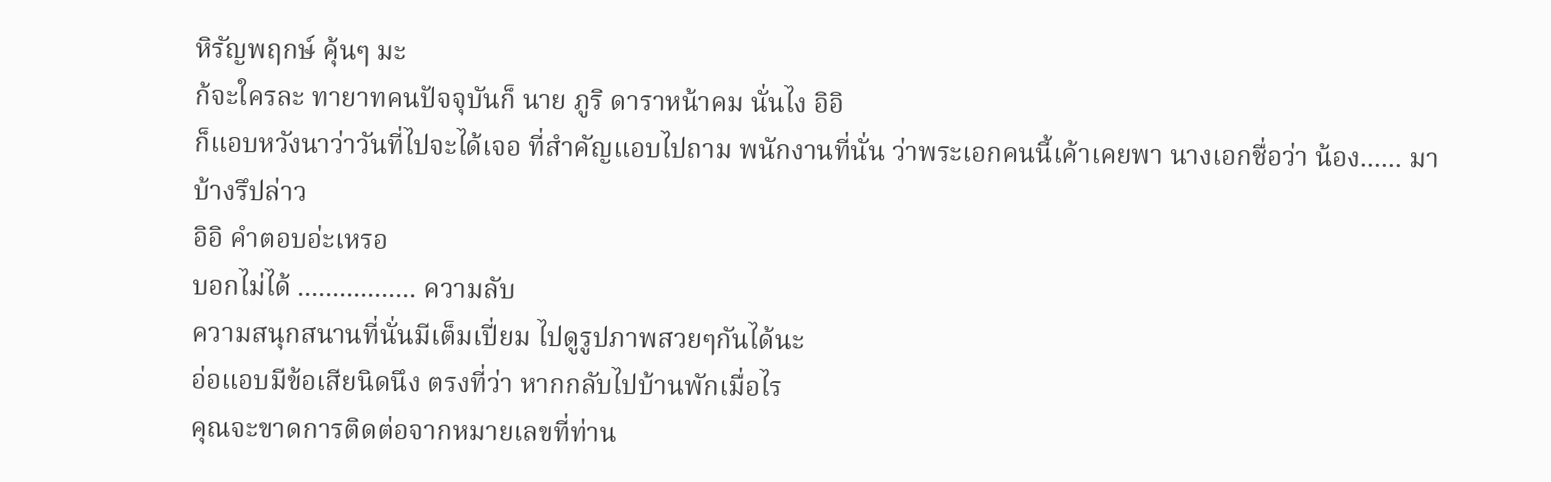หิรัญพฤกษ์ คุ้นๆ มะ
ก้จะใครละ ทายาทคนปัจจุบันก็ นาย ภูริ ดาราหน้าคม นั่นไง อิอิ
ก็แอบหวังนาว่าวันที่ไปจะได้เจอ ที่สำคัญแอบไปถาม พนักงานที่นั่น ว่าพระเอกคนนี้เค้าเคยพา นางเอกชื่อว่า น้อง...... มาบ้างรึปล่าว
อิอิ คำตอบอ่ะเหรอ
บอกไม่ได้ ................. ความลับ
ความสนุกสนานที่นั่นมีเต็มเปี่ยม ไปดูรูปภาพสวยๆกันได้นะ
อ่อแอบมีข้อเสียนิดนึง ตรงที่ว่า หากกลับไปบ้านพักเมื่อไร
คุณจะขาดการติดต่อจากหมายเลขที่ท่าน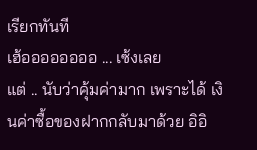เรียกทันที
เฮ้ออออออออ ... เซ้งเลย
แต่ .. นับว่าคุ้มค่ามาก เพราะได้ เงินค่าซื้อของฝากกลับมาด้วย อิอิ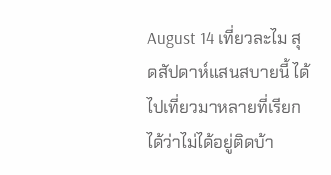August 14 เที่ยวละไม สุดสัปดาห์แสนสบายนี้ ได้ไปเที่ยวมาหลายที่เรียกได้ว่าไม่ได้อยู่ติดบ้า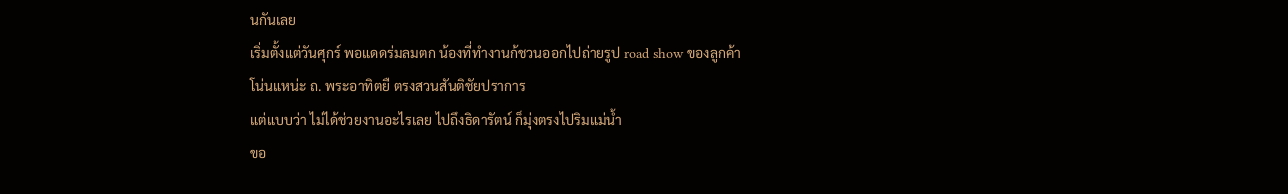นกันเลย
เริ่มตั้งแต่วันศุกร์ พอแดดร่มลมตก น้องที่ทำงานก้ชวนออกไปถ่ายรูป road show ของลูกค้า
โน่นแหน่ะ ถ. พระอาทิตยื ตรงสวนสันติชัยปราการ
แต่แบบว่า ไม่ได้ช่วยงานอะไรเลย ไปถึงธิดารัตน์ ก็มุ่งตรงไปริมแม่น้ำ
ขอ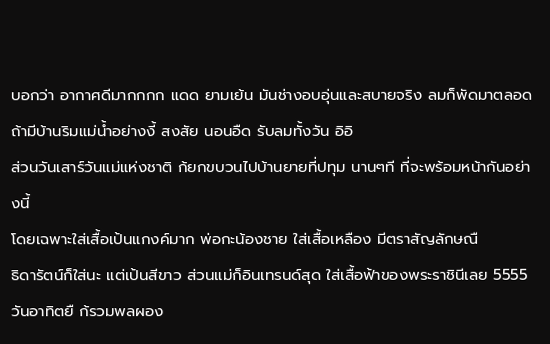บอกว่า อากาศดีมากกกก แดด ยามเย้น มันช่างอบอุ่นและสบายจริง ลมก็พัดมาตลอด
ถ้ามีบ้านริมแม่น้ำอย่างงี้ สงสัย นอนอืด รับลมทั้งวัน อิอิ
ส่วนวันเสาร์วันแม่แห่งชาติ ก้ยกขบวนไปบ้านยายที่ปทุม นานๆที ที่จะพร้อมหน้ากันอย่างนี้
โดยเฉพาะใส่เสื้อเป้นแกงค์มาก พ่อกะน้องชาย ใส่เสื้อเหลือง มีตราสัญลักษณื
ธิดารัตน์ก็ใส่นะ แต่เป้นสีขาว ส่วนแม่ก็อินเทรนด์สุด ใส่เสื้อฟ้าของพระราชินีเลย 5555
วันอาทิตยื ก้รวมพลผอง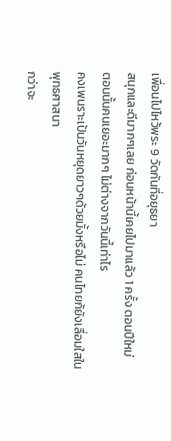เพื่อนไปไหว้พระ 9 วัดกันที่อยุธยา
สนุกและดีมากๆเลย ก่อนหน้านี้เคยไปมาแล้ว 1 ครั้ง ตอนปีใหม่
ตอนนั้นคนเยอะมากๆ ไม่ต่างจากวันนี้เท่าไร
คงเพนราะเป้นวันหยุดยาวๆด้วยมั้งหรือไม่ คนไทยก้ยังเลื่อมใสในพุทธศาสนา
กว่าจะ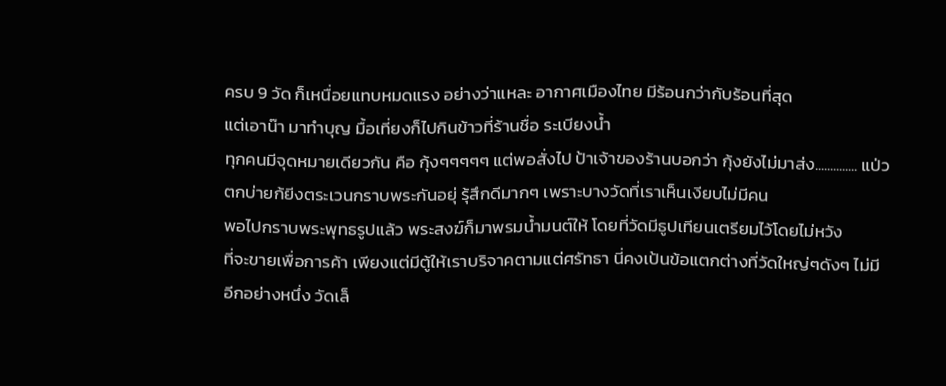ครบ 9 วัด ก็เหนื่อยแทบหมดแรง อย่างว่าแหละ อากาศเมืองไทย มีร้อนกว่ากับร้อนที่สุด
แต่เอาน๊า มาทำบุญ มื้อเที่ยงก็ไปกินข้าวที่ร้านชื่อ ระเบียงน้ำ
ทุกคนมีจุดหมายเดียวกัน คือ กุ้งๆๆๆๆๆ แต่พอสั่งไป ป้าเจ้าของร้านบอกว่า กุ้งยังไม่มาส่ง.............. แป่ว
ตกบ่ายก้ยีงตระเวนกราบพระกันอยุ่ รุ้สึกดีมากๆ เพราะบางวัดที่เราเห็นเงียบไม่มีคน
พอไปกราบพระพุทธรูปแล้ว พระสงฆ์ก็มาพรมน้ำมนต์ให้ โดยที่วัดมีธูปเทียนเตรียมไว้โดยไม่หวัง
ที่จะขายเพื่อการค้า เพียงแต่มีตู้ให้เราบริจาคตามแต่ศรัทธา นี่คงเป้นข้อแตกต่างที่วัดใหญ่ๆดังๆ ไม่มี
อีกอย่างหนึ่ง วัดเล็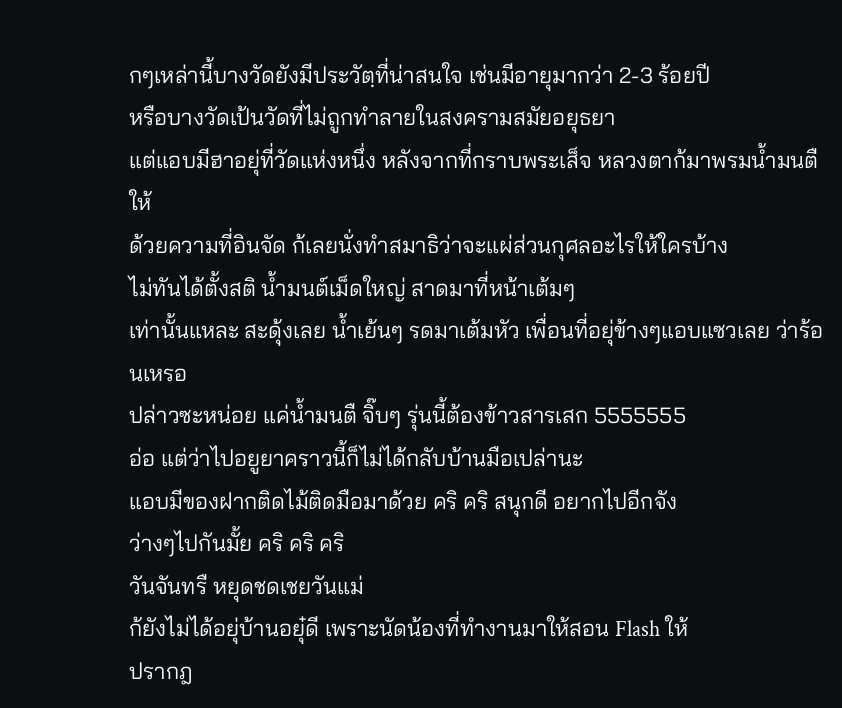กๆเหล่านี้บางวัดยังมีประวัตฺที่น่าสนใจ เช่นมีอายุมากว่า 2-3 ร้อยปี
หรือบางวัดเป้นวัดที่ไม่ถูกทำลายในสงครามสมัยอยุธยา
แต่แอบมีฮาอยุ่ที่วัดแห่งหนึ่ง หลังจากที่กราบพระเส็จ หลวงตาก้มาพรมน้ำมนตืให้
ด้วยความที่อินจัด ก้เลยนั่งทำสมาธิว่าจะแผ่ส่วนกุศลอะไรให้ใครบ้าง
ไม่ทันได้ตั้งสติ น้ำมนต์เม็ดใหญ่ สาดมาที่หน้าเต้มๆ
เท่านั้นแหละ สะดุ้งเลย น้ำเย้นๆ รดมาเต้มหัว เพื่อนที่อยุ่ข้างๆแอบแซวเลย ว่าร้อนเหรอ
ปล่าวซะหน่อย แค่น้ำมนตื จิ๊บๆ รุ่นนี้ต้องข้าวสารเสก 5555555
อ่อ แต่ว่าไปอยูยาคราวนี้ก็ไม่ได้กลับบ้านมือเปล่านะ
แอบมีของฝากติดไม้ติดมือมาด้วย คริ คริ สนุกดี อยากไปอีกจัง
ว่างๆไปกันมั้ย คริ คริ คริ
วันจันทรื หยุดชดเชยวันแม่
ก้ยังไม่ได้อยุ่บ้านอยุ๋ดี เพราะนัดน้องที่ทำงานมาให้สอน Flash ให้
ปรากฎ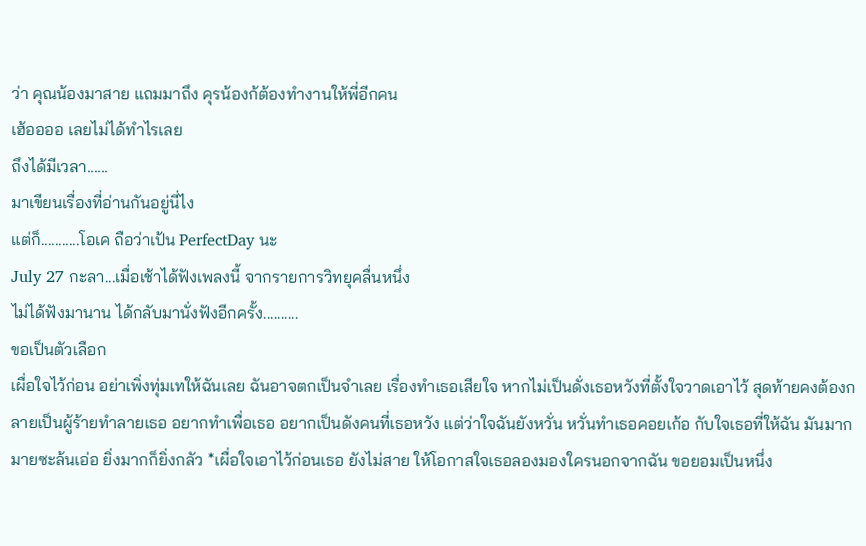ว่า คุณน้องมาสาย แถมมาถึง คุรน้องก้ต้องทำงานให้พี่อีกคน
เฮ้ออออ เลยไม่ได้ทำไรเลย
ถึงได้มีเวลา......
มาเขียนเรื่องที่อ่านกันอยู่นี่ไง
แต่ก็...........โอเค ถือว่าเป้น PerfectDay นะ
July 27 กะลา...เมื่อเช้าได้ฟังเพลงนี้ จากรายการวิทยุคลื่นหนึ่ง
ไม่ได้ฟังมานาน ได้กลับมานั่งฟังอีกครั้ง..........
ขอเป็นตัวเลือก
เผื่อใจไว้ก่อน อย่าเพิ่งทุ่มเทให้ฉันเลย ฉันอาจตกเป็นจำเลย เรื่องทำเธอเสียใจ หากไม่เป็นดั่งเธอหวังที่ตั้งใจวาดเอาไว้ สุดท้ายคงต้องกลายเป็นผู้ร้ายทำลายเธอ อยากทำเพื่อเธอ อยากเป็นดังคนที่เธอหวัง แต่ว่าใจฉันยังหวั่น หวั่นทำเธอคอยเก้อ กับใจเธอที่ให้ฉัน มันมากมายซะล้นเอ่อ ยิ่งมากก็ยิ่งกลัว *เผื่อใจเอาไว้ก่อนเธอ ยังไม่สาย ให้โอกาสใจเธอลองมองใครนอกจากฉัน ขอยอมเป็นหนึ่ง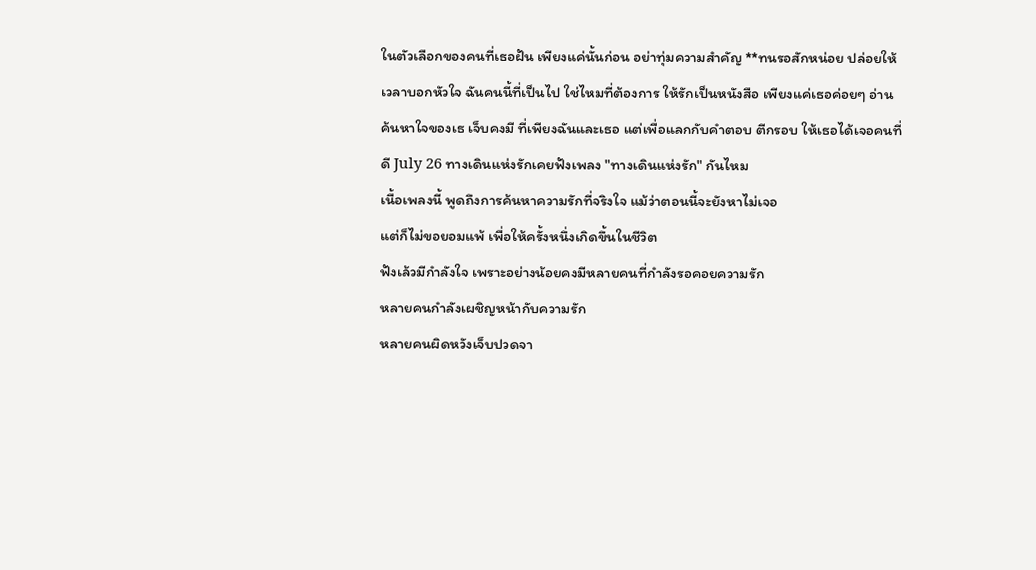ในตัวเลือกของคนที่เธอฝัน เพียงแค่นั้นก่อน อย่าทุ่มความสำคัญ **ทนรอสักหน่อย ปล่อยให้เวลาบอกหัวใจ ฉันคนนี้ที่เป็นไป ใช่ไหมที่ต้องการ ให้รักเป็นหนังสือ เพียงแค่เธอค่อยๆ อ่าน ค้นหาใจของเธ เจ็บคงมี ที่เพียงฉันและเธอ แต่เพื่อแลกกับคำตอบ ตีกรอบ ให้เธอได้เจอคนที่ดี July 26 ทางเดินแห่งรักเคยฟังเพลง "ทางเดินแห่งรัก" กันไหม
เนื้อเพลงนี้ พูดถึงการค้นหาความรักที่จริงใจ แม้ว่าตอนนี้จะยังหาไม่เจอ
แต่ก็ไม่ขอยอมแพ้ เพื่อให้ครั้งหนึ่งเกิดขึ้นในชีวิต
ฟังเล้วมีกำลังใจ เพราะอย่างน้อยคงมีหลายคนที่กำลังรอคอยความรัก
หลายคนกำลังเผชิญหน้ากับความรัก
หลายคนผิดหวังเจ็บปวดจา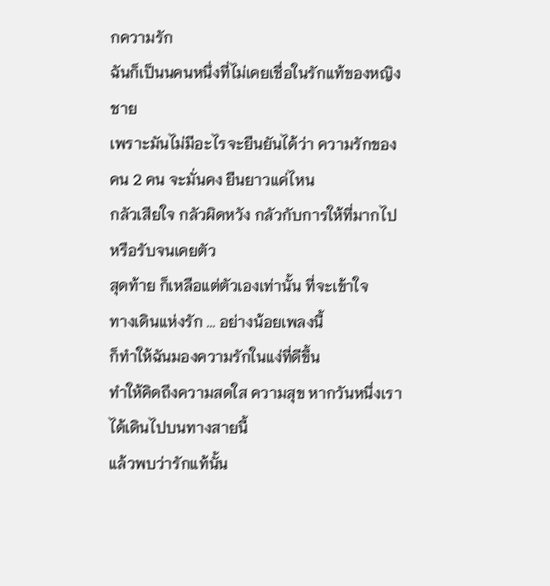กความรัก
ฉันก็เป็นนคนหนึ่งที่ไม่เคยเชื่อในรักแท้ของหญิงชาย
เพราะมันไม่มีอะไรจะยืนยันได้ว่า ความรักของคน 2 คน จะมั่นคง ยืนยาวแค่ไหน
กลัวเสียใจ กลัวผิดหวัง กลัวกับการให้ที่มากไป หรือรับจนเคยตัว
สุดท้าย ก็เหลือแต่ตัวเองเท่านั้น ที่จะเข้าใจ
ทางเดินแห่งรัก ... อย่างน้อยเพลงนี้
ก็ทำให้ฉันมองความรักในแง่ที่ดีขึ้น
ทำให้คิดถึงความสดใส ความสุข หากวันหนึ่งเราได้เดินไปบนทางสายนี้
แล้วพบว่ารักแท้นั้น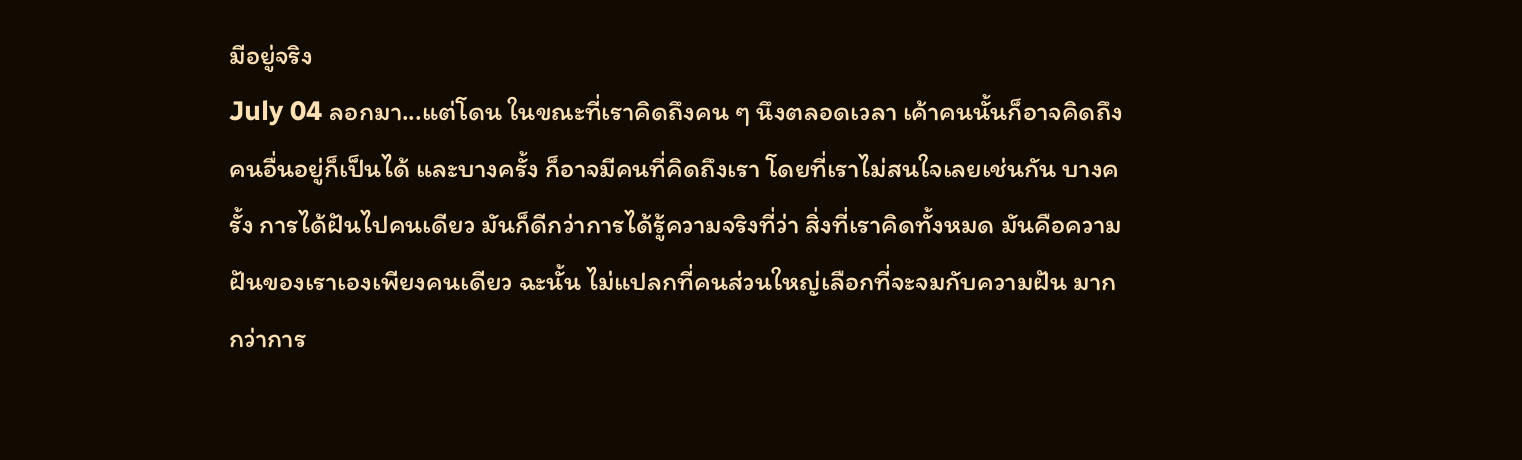มีอยู่จริง
July 04 ลอกมา...แต่โดน ในขณะที่เราคิดถึงคน ๆ นึงตลอดเวลา เค้าคนนั้นก็อาจคิดถึงคนอื่นอยู่ก็เป็นได้ และบางครั้ง ก็อาจมีคนที่คิดถึงเรา โดยที่เราไม่สนใจเลยเช่นกัน บางครั้ง การได้ฝันไปคนเดียว มันก็ดีกว่าการได้รู้ความจริงที่ว่า สิ่งที่เราคิดทั้งหมด มันคือความฝันของเราเองเพียงคนเดียว ฉะนั้น ไม่แปลกที่คนส่วนใหญ่เลือกที่จะจมกับความฝัน มากกว่าการ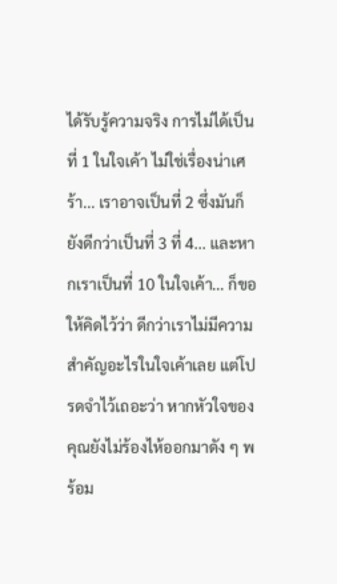ได้รับรู้ความจริง การไม่ได้เป็นที่ 1 ในใจเค้า ไม่ใช่เรื่องน่าเศร้า... เราอาจเป็นที่ 2 ซึ่งมันก็ยังดีกว่าเป็นที่ 3 ที่ 4... และหากเราเป็นที่ 10 ในใจเค้า... ก็ขอให้คิดไว้ว่า ดีกว่าเราไม่มีความสำคัญอะไรในใจเค้าเลย แต่โปรดจำไว้เถอะว่า หากหัวใจของคุณยังไม่ร้องไห้ออกมาดัง ๆ พร้อม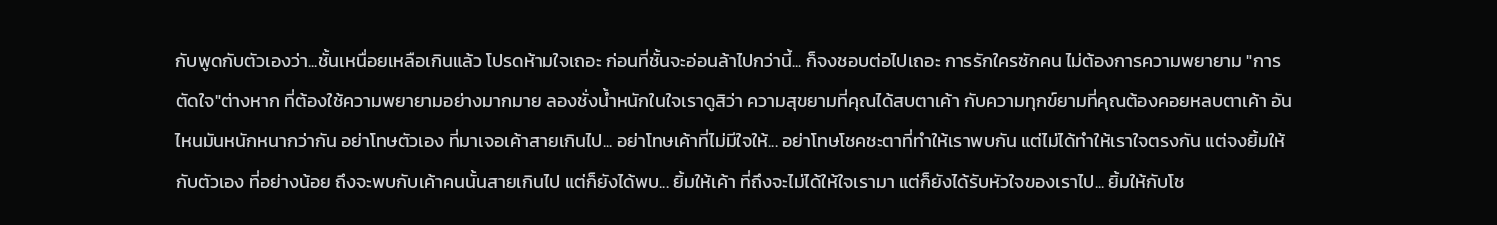กับพูดกับตัวเองว่า...ชั้นเหนื่อยเหลือเกินแล้ว โปรดห้ามใจเถอะ ก่อนที่ชั้นจะอ่อนล้าไปกว่านี้... ก็จงชอบต่อไปเถอะ การรักใครซักคน ไม่ต้องการความพยายาม "การตัดใจ"ต่างหาก ที่ต้องใช้ความพยายามอย่างมากมาย ลองชั่งน้ำหนักในใจเราดูสิว่า ความสุขยามที่คุณได้สบตาเค้า กับความทุกข์ยามที่คุณต้องคอยหลบตาเค้า อันไหนมันหนักหนากว่ากัน อย่าโทษตัวเอง ที่มาเจอเค้าสายเกินไป... อย่าโทษเค้าที่ไม่มีใจให้... อย่าโทษโชคชะตาที่ทำให้เราพบกัน แต่ไม่ได้ทำให้เราใจตรงกัน แต่จงยิ้มให้กับตัวเอง ที่อย่างน้อย ถึงจะพบกับเค้าคนนั้นสายเกินไป แต่ก็ยังได้พบ... ยิ้มให้เค้า ที่ถึงจะไม่ได้ให้ใจเรามา แต่ก็ยังได้รับหัวใจของเราไป... ยิ้มให้กับโช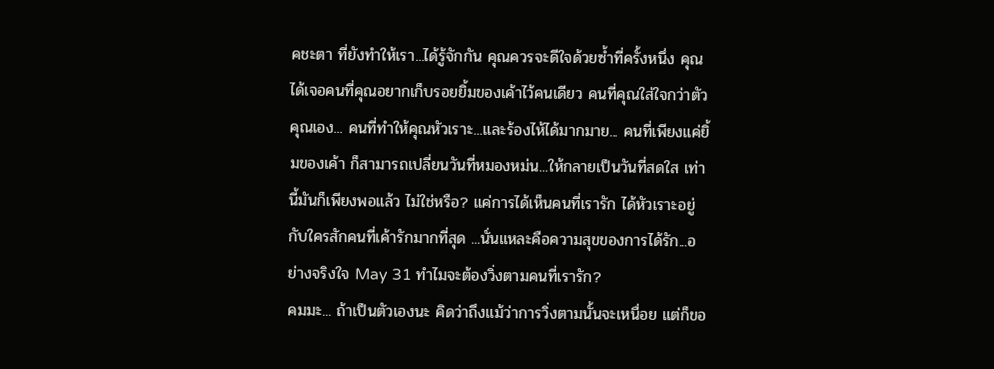คชะตา ที่ยังทำให้เรา...ได้รู้จักกัน คุณควรจะดีใจด้วยซ้ำที่ครั้งหนึ่ง คุณได้เจอคนที่คุณอยากเก็บรอยยิ้มของเค้าไว้คนเดียว คนที่คุณใส่ใจกว่าตัวคุณเอง... คนที่ทำให้คุณหัวเราะ...และร้องไห้ได้มากมาย... คนที่เพียงแค่ยิ้มของเค้า ก็สามารถเปลี่ยนวันที่หมองหม่น...ให้กลายเป็นวันที่สดใส เท่านี้มันก็เพียงพอแล้ว ไม่ใช่หรือ? แค่การได้เห็นคนที่เรารัก ได้หัวเราะอยู่กับใครสักคนที่เค้ารักมากที่สุด ...นั่นแหละคือความสุขของการได้รัก...อย่างจริงใจ May 31 ทำไมจะต้องวิ่งตามคนที่เรารัก?
คมมะ... ถ้าเป็นตัวเองนะ คิดว่าถึงแม้ว่าการวิ่งตามนั้นจะเหนื่อย แต่ก็ขอ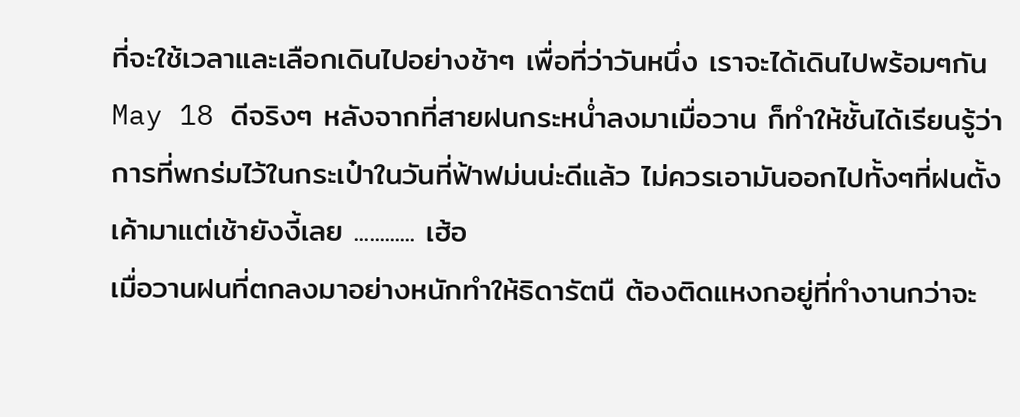ที่จะใช้เวลาและเลือกเดินไปอย่างช้าๆ เพื่อที่ว่าวันหนึ่ง เราจะได้เดินไปพร้อมๆกัน May 18 ดีจริงๆ หลังจากที่สายฝนกระหน่ำลงมาเมื่อวาน ก็ทำให้ชั้นได้เรียนรู้ว่า การที่พกร่มไว้ในกระเป๋าในวันที่ฟ้าฟม่นน่ะดีแล้ว ไม่ควรเอามันออกไปทั้งๆที่ฝนตั้งเค้ามาแต่เช้ายังงี้เลย ............ เฮ้อ
เมื่อวานฝนที่ตกลงมาอย่างหนักทำให้ธิดารัตนื ต้องติดแหงกอยู่ที่ทำงานกว่าจะ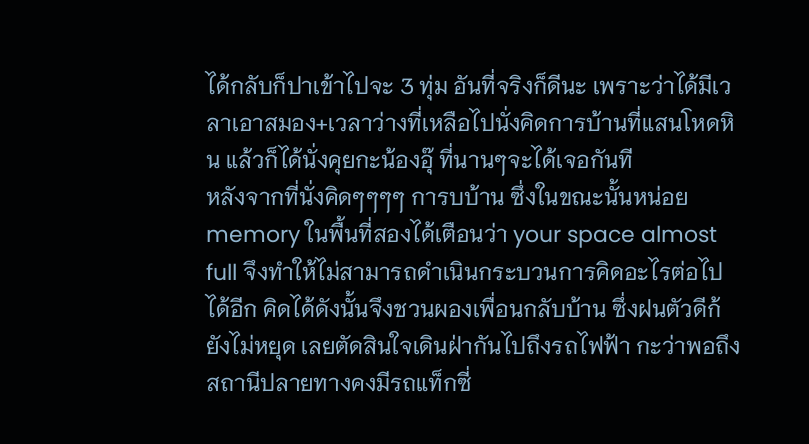ได้กลับก็ปาเข้าไปจะ 3 ทุ่ม อันที่จริงก็ดีนะ เพราะว่าได้มีเวลาเอาสมอง+เวลาว่างที่เหลือไปนั่งคิดการบ้านที่แสนโหดหิน แล้วก็ได้นั่งคุยกะน้องอุ๊ ที่นานๆจะได้เจอกันที
หลังจากที่นั่งคิดๆๆๆๆ การบบ้าน ซึ่งในขณะนั้นหน่อย memory ในพื้นที่สองได้เตือนว่า your space almost full จึงทำให้ไม่สามารถดำเนินกระบวนการคิดอะไรต่อไปได้อีก คิดได้ดังนั้นจึงชวนผองเพื่อนกลับบ้าน ซึ่งฝนตัวดีก้ยังไม่หยุด เลยตัดสินใจเดินฝ่ากันไปถึงรถไฟฟ้า กะว่าพอถึงสถานีปลายทางคงมีรถแท็กซี่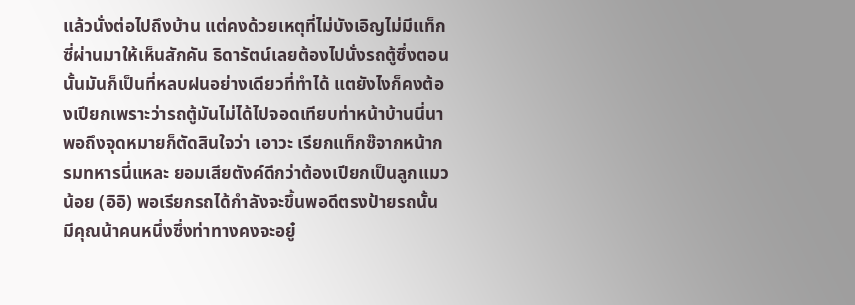แล้วนั่งต่อไปถึงบ้าน แต่คงด้วยเหตุที่ไม่บังเอิญไม่มีแท็กซี่ผ่านมาให้เห็นสักคัน ธิดารัตน์เลยต้องไปนั่งรถตู้ซึ่งตอนนั้นมันก็เป็นที่หลบฝนอย่างเดียวที่ทำได้ แตยังไงก็คงต้องเปียกเพราะว่ารถตู้มันไม่ได้ไปจอดเทียบท่าหน้าบ้านนี่นา
พอถึงจุดหมายก็ตัดสินใจว่า เอาวะ เรียกแท็กซ๊จากหน้ากรมทหารนี่แหละ ยอมเสียตังค์ดีกว่าต้องเปียกเป็นลูกแมวน้อย (อิอิ) พอเรียกรถได้กำลังจะขึ้นพอดีตรงป้ายรถนั้นมีคุณน้าคนหนึ่งซึ่งท่าทางคงจะอยู๋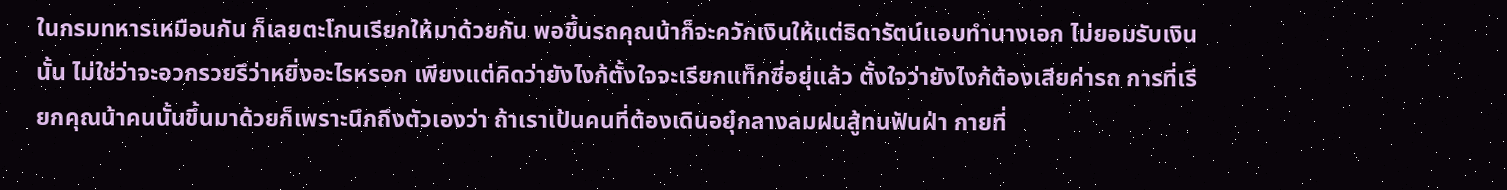ในกรมทหารเหมือนกัน ก็เลยตะโกนเรียกให้มาด้วยกัน พอขึ้นรถคุณน้าก็จะควักเงินให้แต่ธิดารัตน์แอบทำนางเอก ไม่ยอมรับเงินนั้น ไม่ใช่ว่าจะอวกรวยรึว่าหยิ่งอะไรหรอก เพียงแต่คิดว่ายังไงก้ตั้งใจจะเรียกแท็กซี่อยุ่แล้ว ตั้งใจว่ายังไงก้ต้องเสียค่ารถ การที่เรียกคุณน้าคนนั้นขึ้นมาด้วยก็เพราะนึกถึงตัวเองว่า ถ้าเราเป้นคนที่ต้องเดินอยุ๋กลางลมฝนสู้ทนฟันฝ่า กายที่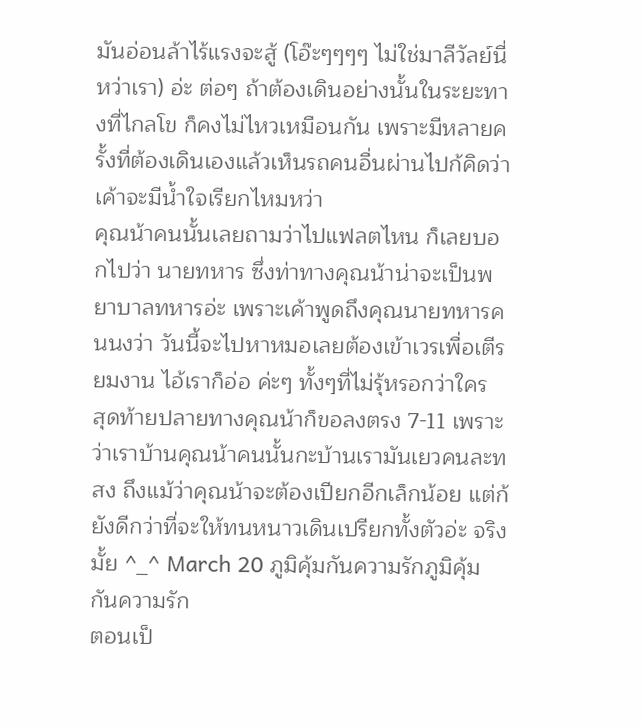มันอ่อนล้าไร้แรงจะสู้ (โอ๊ะๆๆๆๆ ไม่ใช่มาลีวัลย์นี่หว่าเรา) อ่ะ ต่อๆ ถ้าต้องเดินอย่างนั้นในระยะทางที่ไกลโข ก็คงไม่ไหวเหมือนกัน เพราะมีหลายครั้งที่ต้องเดินเองแล้วเห็นรถคนอื่นผ่านไปก้คิดว่าเค้าจะมีน้ำใจเรียกไหมหว่า
คุณน้าคนนั้นเลยถามว่าไปแฟลตไหน ก็เลยบอกไปว่า นายทหาร ซึ่งท่าทางคุณน้าน่าจะเป็นพยาบาลทหารอ่ะ เพราะเค้าพูดถึงคุณนายทหารคนนงว่า วันนี้จะไปหาหมอเลยต้องเข้าเวรเพื่อเตีรยมงาน ไอ้เราก็อ่อ ค่ะๆ ทั้งๆที่ไม่รุ้หรอกว่าใคร
สุดท้ายปลายทางคุณน้าก็ขอลงตรง 7-11 เพราะว่าเราบ้านคุณน้าคนนั้นกะบ้านเรามันเยวคนละทสง ถึงแม้ว่าคุณน้าจะต้องเปียกอีกเล็กน้อย แต่ก้ยังดีกว่าที่จะให้ทนหนาวเดินเปรียกทั้งตัวอ่ะ จริงมั้ย ^_^ March 20 ภูมิคุ้มกันความรักภูมิคุ้มกันความรัก
ตอนเป็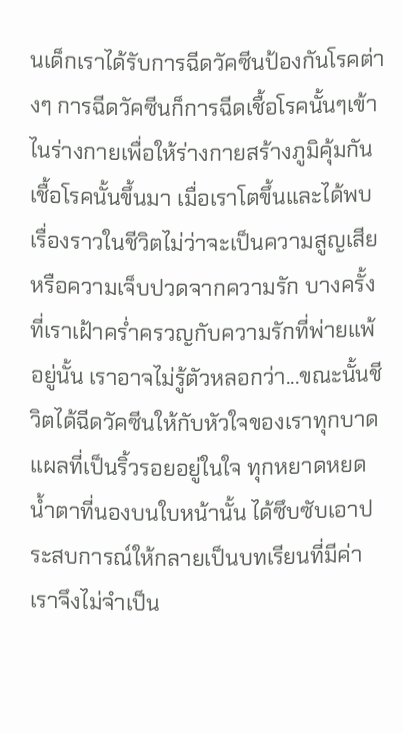นเด็กเราได้รับการฉีดวัคซีนป้องกันโรคต่างๆ การฉีดวัคซีนก็การฉีดเชื้อโรคนั้นๆเข้าไนร่างกายเพื่อให้ร่างกายสร้างภูมิคุ้มกันเชื้อโรคนั้นขึ้นมา เมื่อเราโตขึ้นและได้พบเรื่องราวในชีวิตไม่ว่าจะเป็นความสูญเสียหรือความเจ็บปวดจากความรัก บางครั้งที่เราเฝ้าคร่ำครวญกับความรักที่พ่ายแพ้อยู่นั้น เราอาจไม่รู้ตัวหลอกว่า...ขณะนั้นชีวิตได้ฉีดวัคซีนให้กับหัวใจของเราทุกบาดแผลที่เป็นริ้วรอยอยู่ในใจ ทุกหยาดหยดน้ำตาที่นองบนใบหน้านั้น ได้ซึบซับเอาประสบการณ์ให้กลายเป็นบทเรียนที่มีค่า เราจึงไม่จำเป็น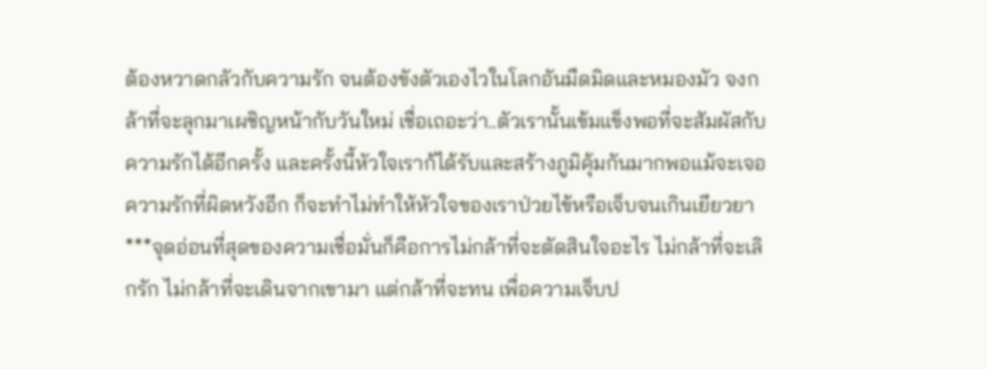ต้องหวาดกลัวกับความรัก จนต้องขังตัวเองไวในโลกอันมืดมิดและหมองมัว จงกล้าที่จะลุกมาเผชิญหน้ากับวันใหม่ เชื่อเถอะว่า..ตัวเรานั้นเข้มแข็งพอที่จะสัมผัสกับความรักได้อีกครั้ง และครั้งนี้หัวใจเราก้ได้รับและสร้างภูมิคุ้มกันมากพอแม้จะเจอความรักที่ผิดหวังอีก ก็จะทำไม่ทำให้หัวใจของเราป่วยไข้หรือเจ็บจนเกินเยียวยา ***จุดอ่อนที่สุดของความเชื่อมั่นก็คือการไม่กล้าที่จะตัดสินใจอะไร ไม่กล้าที่จะเลิกรัก ไม่กล้าที่จะเดินจากเขามา แต่กล้าที่จะทน เพื่อความเจ็บป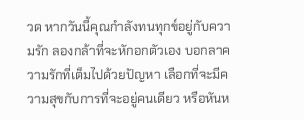วด หากวันนี้คุณกำลังทนทุกข์อยู่กับความรัก ลองกล้าที่จะหักอกตัวเอง บอกลาความรักที่เต็มไปด้วยปัญหา เลือกที่จะมีความสุขกับการที่จะอยู่คนเดียว หรือหันห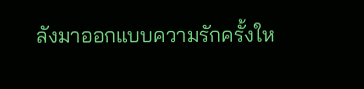ลังมาออกแบบความรักครั้งให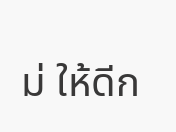ม่ ให้ดีก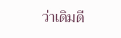ว่าเดิมดี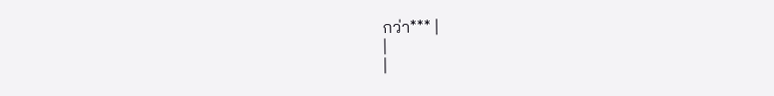กว่า*** |
|
|